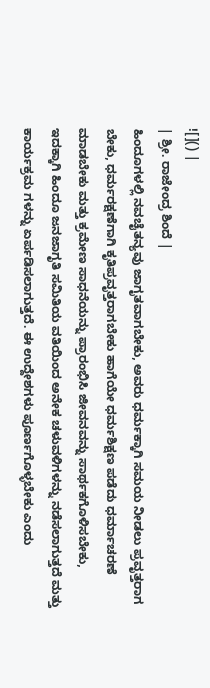![]() |
| ಶ್ರೀ. ರಾಜೇಂದ್ರ ಶಿಂದೆ |
ಹಿಂದೂಗಳಲ್ಲಿ ನವಚೈತನ್ಯವು ಜಾಗೃತವಾಗಬೇಕು, ಅವರು ಧರ್ಮಕ್ಕಾಗಿ ಸಮಯ ನೀಡಲು ಪ್ರವೃತ್ತರಾಗ ಬೇಕು, ಧರ್ಮರಕ್ಷಣೆಗಾಗಿ ಕೃತಿಪ್ರವೃತ್ತರಾಗಬೇಕು ಹಾಗೆಯೇ ಧರ್ಮಶಿಕ್ಷಣ ಪಡೆದು ಧರ್ಮಾಚರಣೆ ಮಾಡಬೇಕು ಮತ್ತು ಕ್ರಮೇಣ ಸಾಧನೆಯನ್ನು ಪ್ರಾರಂಭಿಸಿ ಜೀವನವನ್ನು ಸಾರ್ಥಕಗೊಳಿಸಬೇಕು, ಇದಕ್ಕಾಗಿ ಹಿಂದೂ ಜನಜಾಗೃತಿ ಸಮಿತಿಯ ವತಿಯಿಂದ ಅನೇಕ ಚಳುವಳಿಗಳನ್ನು ನಡೆಸಲಾಗುತ್ತದೆ ಮತ್ತು ಕಾರ್ಯಕ್ರಮ ಗಳನ್ನು ಏರ್ಪಡಿಸಲಾಗುತ್ತದೆ. ಈ ಉದ್ದೇಶಗಳು ಪೂರ್ಣಗೊಳ್ಳಬೇಕು ಎಂದು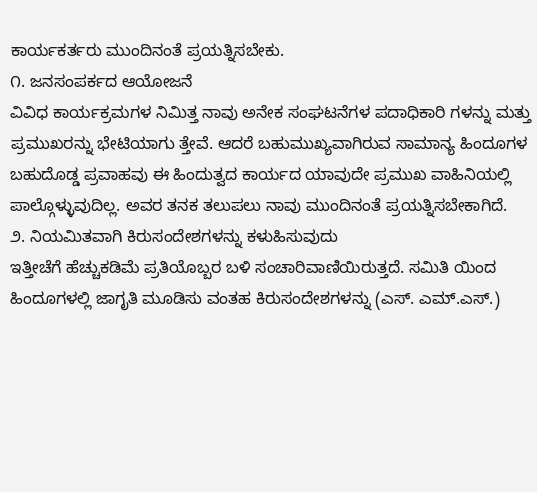ಕಾರ್ಯಕರ್ತರು ಮುಂದಿನಂತೆ ಪ್ರಯತ್ನಿಸಬೇಕು.
೧. ಜನಸಂಪರ್ಕದ ಆಯೋಜನೆ
ವಿವಿಧ ಕಾರ್ಯಕ್ರಮಗಳ ನಿಮಿತ್ತ ನಾವು ಅನೇಕ ಸಂಘಟನೆಗಳ ಪದಾಧಿಕಾರಿ ಗಳನ್ನು ಮತ್ತು ಪ್ರಮುಖರನ್ನು ಭೇಟಿಯಾಗು ತ್ತೇವೆ. ಆದರೆ ಬಹುಮುಖ್ಯವಾಗಿರುವ ಸಾಮಾನ್ಯ ಹಿಂದೂಗಳ ಬಹುದೊಡ್ಡ ಪ್ರವಾಹವು ಈ ಹಿಂದುತ್ವದ ಕಾರ್ಯದ ಯಾವುದೇ ಪ್ರಮುಖ ವಾಹಿನಿಯಲ್ಲಿ ಪಾಲ್ಗೊಳ್ಳುವುದಿಲ್ಲ. ಅವರ ತನಕ ತಲುಪಲು ನಾವು ಮುಂದಿನಂತೆ ಪ್ರಯತ್ನಿಸಬೇಕಾಗಿದೆ.
೨. ನಿಯಮಿತವಾಗಿ ಕಿರುಸಂದೇಶಗಳನ್ನು ಕಳುಹಿಸುವುದು
ಇತ್ತೀಚೆಗೆ ಹೆಚ್ಚುಕಡಿಮೆ ಪ್ರತಿಯೊಬ್ಬರ ಬಳಿ ಸಂಚಾರಿವಾಣಿಯಿರುತ್ತದೆ. ಸಮಿತಿ ಯಿಂದ ಹಿಂದೂಗಳಲ್ಲಿ ಜಾಗೃತಿ ಮೂಡಿಸು ವಂತಹ ಕಿರುಸಂದೇಶಗಳನ್ನು (ಎಸ್. ಎಮ್.ಎಸ್.)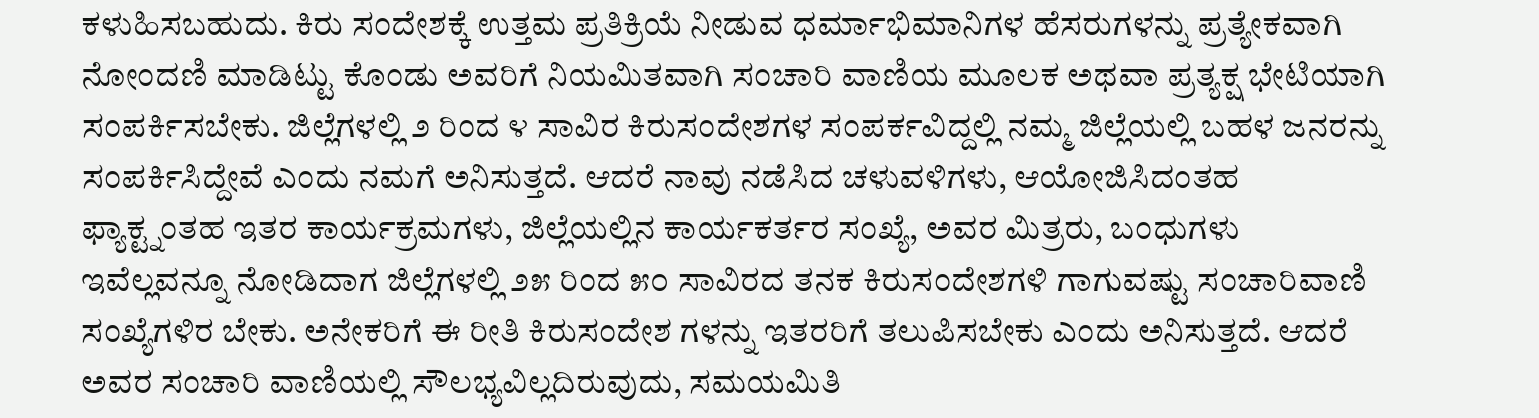ಕಳುಹಿಸಬಹುದು. ಕಿರು ಸಂದೇಶಕ್ಕೆ ಉತ್ತಮ ಪ್ರತಿಕ್ರಿಯೆ ನೀಡುವ ಧರ್ಮಾಭಿಮಾನಿಗಳ ಹೆಸರುಗಳನ್ನು ಪ್ರತ್ಯೇಕವಾಗಿ ನೋಂದಣಿ ಮಾಡಿಟ್ಟು ಕೊಂಡು ಅವರಿಗೆ ನಿಯಮಿತವಾಗಿ ಸಂಚಾರಿ ವಾಣಿಯ ಮೂಲಕ ಅಥವಾ ಪ್ರತ್ಯಕ್ಷ ಭೇಟಿಯಾಗಿ ಸಂಪರ್ಕಿಸಬೇಕು. ಜಿಲ್ಲೆಗಳಲ್ಲಿ ೨ ರಿಂದ ೪ ಸಾವಿರ ಕಿರುಸಂದೇಶಗಳ ಸಂಪರ್ಕವಿದ್ದಲ್ಲಿ ನಮ್ಮ ಜಿಲ್ಲೆಯಲ್ಲಿ ಬಹಳ ಜನರನ್ನು ಸಂಪರ್ಕಿಸಿದ್ದೇವೆ ಎಂದು ನಮಗೆ ಅನಿಸುತ್ತದೆ. ಆದರೆ ನಾವು ನಡೆಸಿದ ಚಳುವಳಿಗಳು, ಆಯೋಜಿಸಿದಂತಹ ಫ್ಯಾಕ್ಟ್ನಂತಹ ಇತರ ಕಾರ್ಯಕ್ರಮಗಳು, ಜಿಲ್ಲೆಯಲ್ಲಿನ ಕಾರ್ಯಕರ್ತರ ಸಂಖ್ಯೆ, ಅವರ ಮಿತ್ರರು, ಬಂಧುಗಳು ಇವೆಲ್ಲವನ್ನೂ ನೋಡಿದಾಗ ಜಿಲ್ಲೆಗಳಲ್ಲಿ ೨೫ ರಿಂದ ೫೦ ಸಾವಿರದ ತನಕ ಕಿರುಸಂದೇಶಗಳಿ ಗಾಗುವಷ್ಟು ಸಂಚಾರಿವಾಣಿ ಸಂಖ್ಯೆಗಳಿರ ಬೇಕು. ಅನೇಕರಿಗೆ ಈ ರೀತಿ ಕಿರುಸಂದೇಶ ಗಳನ್ನು ಇತರರಿಗೆ ತಲುಪಿಸಬೇಕು ಎಂದು ಅನಿಸುತ್ತದೆ. ಆದರೆ ಅವರ ಸಂಚಾರಿ ವಾಣಿಯಲ್ಲಿ ಸೌಲಭ್ಯವಿಲ್ಲದಿರುವುದು, ಸಮಯಮಿತಿ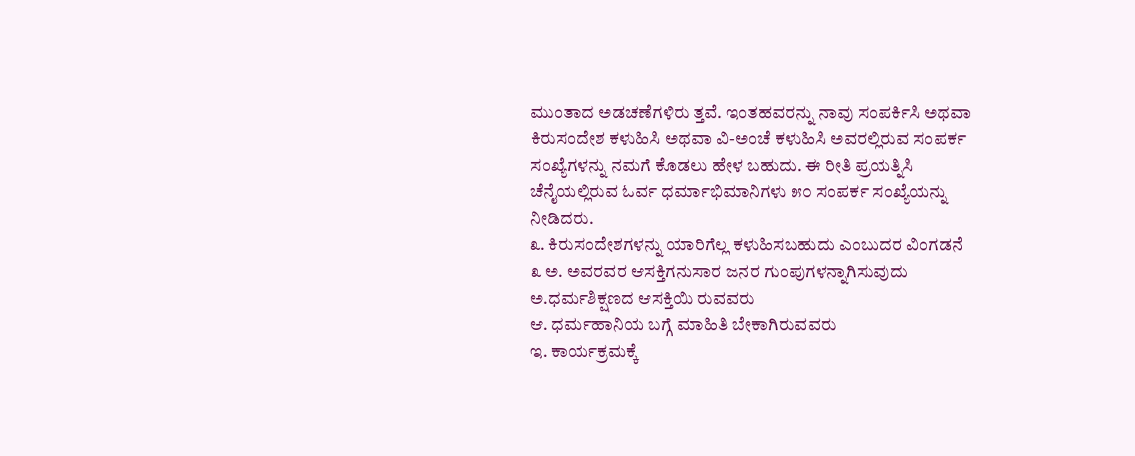ಮುಂತಾದ ಅಡಚಣೆಗಳಿರು ತ್ತವೆ. ಇಂತಹವರನ್ನು ನಾವು ಸಂಪರ್ಕಿಸಿ ಅಥವಾ ಕಿರುಸಂದೇಶ ಕಳುಹಿಸಿ ಅಥವಾ ವಿ-ಅಂಚೆ ಕಳುಹಿಸಿ ಅವರಲ್ಲಿರುವ ಸಂಪರ್ಕ ಸಂಖ್ಯೆಗಳನ್ನು ನಮಗೆ ಕೊಡಲು ಹೇಳ ಬಹುದು. ಈ ರೀತಿ ಪ್ರಯತ್ನಿಸಿ ಚೆನೈಯಲ್ಲಿರುವ ಓರ್ವ ಧರ್ಮಾಭಿಮಾನಿಗಳು ೫೦ ಸಂಪರ್ಕ ಸಂಖ್ಯೆಯನ್ನು ನೀಡಿದರು.
೩. ಕಿರುಸಂದೇಶಗಳನ್ನು ಯಾರಿಗೆಲ್ಲ ಕಳುಹಿಸಬಹುದು ಎಂಬುದರ ವಿಂಗಡನೆ
೩ ಅ. ಅವರವರ ಆಸಕ್ತಿಗನುಸಾರ ಜನರ ಗುಂಪುಗಳನ್ನಾಗಿಸುವುದು
ಅ.ಧರ್ಮಶಿಕ್ಷಣದ ಆಸಕ್ತಿಯಿ ರುವವರು
ಆ. ಧರ್ಮಹಾನಿಯ ಬಗ್ಗೆ ಮಾಹಿತಿ ಬೇಕಾಗಿರುವವರು
ಇ. ಕಾರ್ಯಕ್ರಮಕ್ಕೆ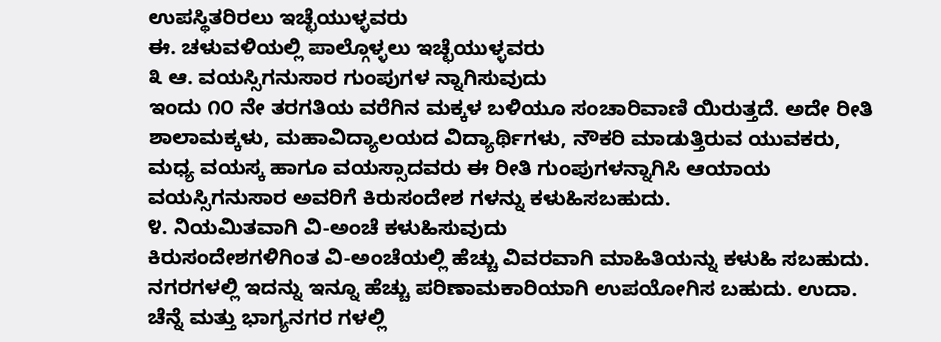ಉಪಸ್ಥಿತರಿರಲು ಇಚ್ಛೆಯುಳ್ಳವರು
ಈ. ಚಳುವಳಿಯಲ್ಲಿ ಪಾಲ್ಗೊಳ್ಳಲು ಇಚ್ಛೆಯುಳ್ಳವರು
೩ ಆ. ವಯಸ್ಸಿಗನುಸಾರ ಗುಂಪುಗಳ ನ್ನಾಗಿಸುವುದು
ಇಂದು ೧೦ ನೇ ತರಗತಿಯ ವರೆಗಿನ ಮಕ್ಕಳ ಬಳಿಯೂ ಸಂಚಾರಿವಾಣಿ ಯಿರುತ್ತದೆ. ಅದೇ ರೀತಿ ಶಾಲಾಮಕ್ಕಳು, ಮಹಾವಿದ್ಯಾಲಯದ ವಿದ್ಯಾರ್ಥಿಗಳು, ನೌಕರಿ ಮಾಡುತ್ತಿರುವ ಯುವಕರು, ಮಧ್ಯ ವಯಸ್ಕ ಹಾಗೂ ವಯಸ್ಸಾದವರು ಈ ರೀತಿ ಗುಂಪುಗಳನ್ನಾಗಿಸಿ ಆಯಾಯ ವಯಸ್ಸಿಗನುಸಾರ ಅವರಿಗೆ ಕಿರುಸಂದೇಶ ಗಳನ್ನು ಕಳುಹಿಸಬಹುದು.
೪. ನಿಯಮಿತವಾಗಿ ವಿ-ಅಂಚೆ ಕಳುಹಿಸುವುದು
ಕಿರುಸಂದೇಶಗಳಿಗಿಂತ ವಿ-ಅಂಚೆಯಲ್ಲಿ ಹೆಚ್ಚು ವಿವರವಾಗಿ ಮಾಹಿತಿಯನ್ನು ಕಳುಹಿ ಸಬಹುದು. ನಗರಗಳಲ್ಲಿ ಇದನ್ನು ಇನ್ನೂ ಹೆಚ್ಚು ಪರಿಣಾಮಕಾರಿಯಾಗಿ ಉಪಯೋಗಿಸ ಬಹುದು. ಉದಾ. ಚೆನ್ನೆ ಮತ್ತು ಭಾಗ್ಯನಗರ ಗಳಲ್ಲಿ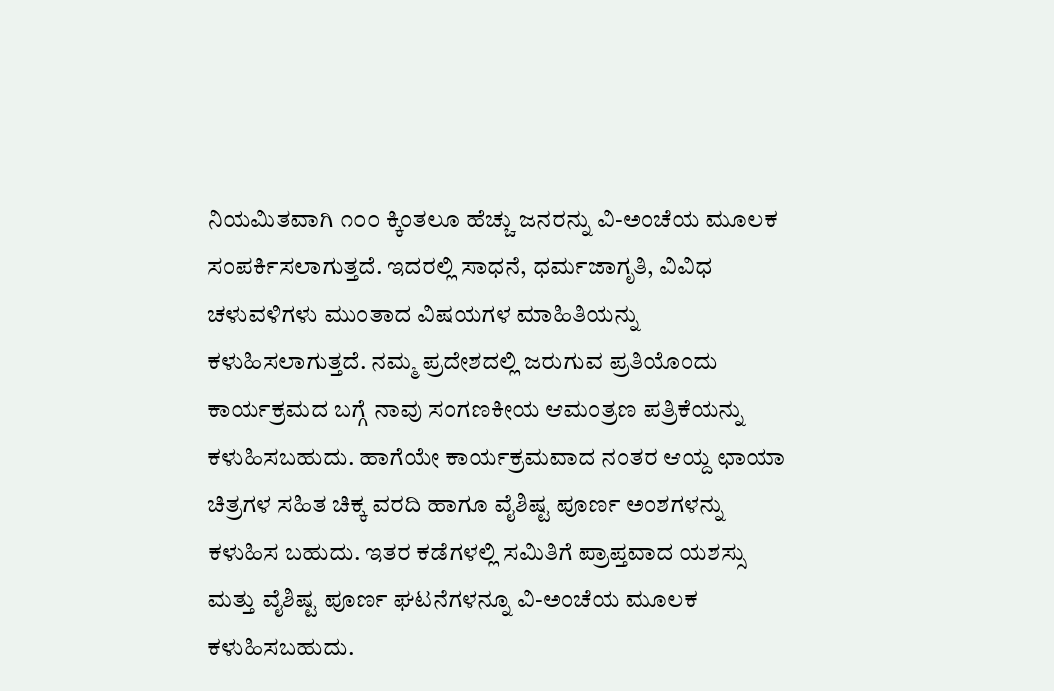ನಿಯಮಿತವಾಗಿ ೧೦೦ ಕ್ಕಿಂತಲೂ ಹೆಚ್ಚು ಜನರನ್ನು ವಿ-ಅಂಚೆಯ ಮೂಲಕ ಸಂಪರ್ಕಿಸಲಾಗುತ್ತದೆ. ಇದರಲ್ಲಿ ಸಾಧನೆ, ಧರ್ಮಜಾಗೃತಿ, ವಿವಿಧ ಚಳುವಳಿಗಳು ಮುಂತಾದ ವಿಷಯಗಳ ಮಾಹಿತಿಯನ್ನು ಕಳುಹಿಸಲಾಗುತ್ತದೆ. ನಮ್ಮ ಪ್ರದೇಶದಲ್ಲಿ ಜರುಗುವ ಪ್ರತಿಯೊಂದು ಕಾರ್ಯಕ್ರಮದ ಬಗ್ಗೆ ನಾವು ಸಂಗಣಕೀಯ ಆಮಂತ್ರಣ ಪತ್ರಿಕೆಯನ್ನು ಕಳುಹಿಸಬಹುದು. ಹಾಗೆಯೇ ಕಾರ್ಯಕ್ರಮವಾದ ನಂತರ ಆಯ್ದ ಛಾಯಾ ಚಿತ್ರಗಳ ಸಹಿತ ಚಿಕ್ಕ ವರದಿ ಹಾಗೂ ವೈಶಿಷ್ಟ ಪೂರ್ಣ ಅಂಶಗಳನ್ನು ಕಳುಹಿಸ ಬಹುದು. ಇತರ ಕಡೆಗಳಲ್ಲಿ ಸಮಿತಿಗೆ ಪ್ರಾಪ್ತವಾದ ಯಶಸ್ಸು ಮತ್ತು ವೈಶಿಷ್ಟ ಪೂರ್ಣ ಘಟನೆಗಳನ್ನೂ ವಿ-ಅಂಚೆಯ ಮೂಲಕ ಕಳುಹಿಸಬಹುದು.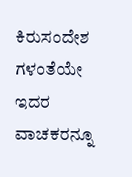ಕಿರುಸಂದೇಶ ಗಳಂತೆಯೇ ಇದರ ವಾಚಕರನ್ನೂ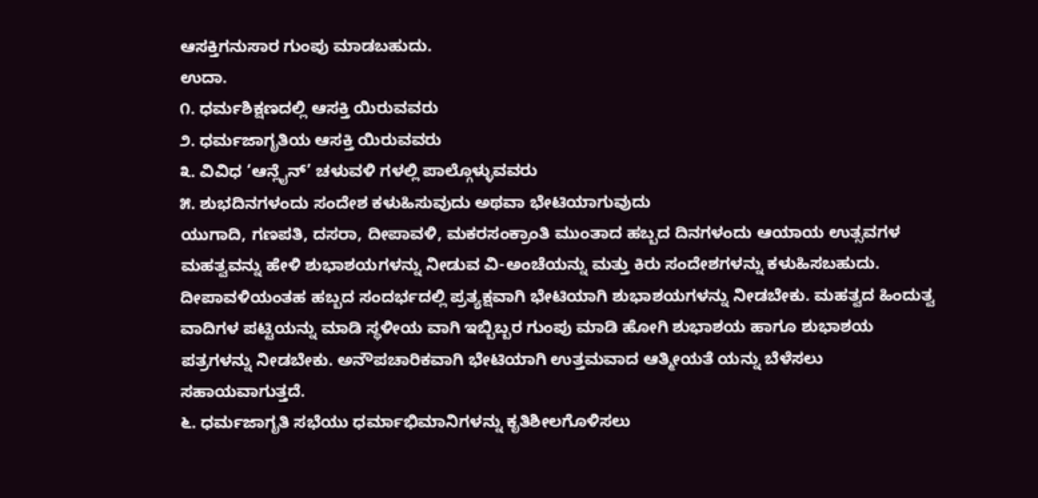ಆಸಕ್ತಿಗನುಸಾರ ಗುಂಪು ಮಾಡಬಹುದು.
ಉದಾ.
೧. ಧರ್ಮಶಿಕ್ಷಣದಲ್ಲಿ ಆಸಕ್ತಿ ಯಿರುವವರು
೨. ಧರ್ಮಜಾಗೃತಿಯ ಆಸಕ್ತಿ ಯಿರುವವರು
೩. ವಿವಿಧ ‘ಆನ್ಲೈನ್’ ಚಳುವಳಿ ಗಳಲ್ಲಿ ಪಾಲ್ಗೊಳ್ಳುವವರು
೫. ಶುಭದಿನಗಳಂದು ಸಂದೇಶ ಕಳುಹಿಸುವುದು ಅಥವಾ ಭೇಟಿಯಾಗುವುದು
ಯುಗಾದಿ, ಗಣಪತಿ, ದಸರಾ, ದೀಪಾವಳಿ, ಮಕರಸಂಕ್ರಾಂತಿ ಮುಂತಾದ ಹಬ್ಬದ ದಿನಗಳಂದು ಆಯಾಯ ಉತ್ಸವಗಳ ಮಹತ್ವವನ್ನು ಹೇಳಿ ಶುಭಾಶಯಗಳನ್ನು ನೀಡುವ ವಿ-ಅಂಚೆಯನ್ನು ಮತ್ತು ಕಿರು ಸಂದೇಶಗಳನ್ನು ಕಳುಹಿಸಬಹುದು. ದೀಪಾವಳಿಯಂತಹ ಹಬ್ಬದ ಸಂದರ್ಭದಲ್ಲಿ ಪ್ರತ್ಯಕ್ಷವಾಗಿ ಭೇಟಿಯಾಗಿ ಶುಭಾಶಯಗಳನ್ನು ನೀಡಬೇಕು. ಮಹತ್ವದ ಹಿಂದುತ್ವ ವಾದಿಗಳ ಪಟ್ಟಿಯನ್ನು ಮಾಡಿ ಸ್ಥಳೀಯ ವಾಗಿ ಇಬ್ಬಿಬ್ಬರ ಗುಂಪು ಮಾಡಿ ಹೋಗಿ ಶುಭಾಶಯ ಹಾಗೂ ಶುಭಾಶಯ ಪತ್ರಗಳನ್ನು ನೀಡಬೇಕು. ಅನೌಪಚಾರಿಕವಾಗಿ ಭೇಟಿಯಾಗಿ ಉತ್ತಮವಾದ ಆತ್ಮೀಯತೆ ಯನ್ನು ಬೆಳೆಸಲು ಸಹಾಯವಾಗುತ್ತದೆ.
೬. ಧರ್ಮಜಾಗೃತಿ ಸಭೆಯು ಧರ್ಮಾಭಿಮಾನಿಗಳನ್ನು ಕೃತಿಶೀಲಗೊಳಿಸಲು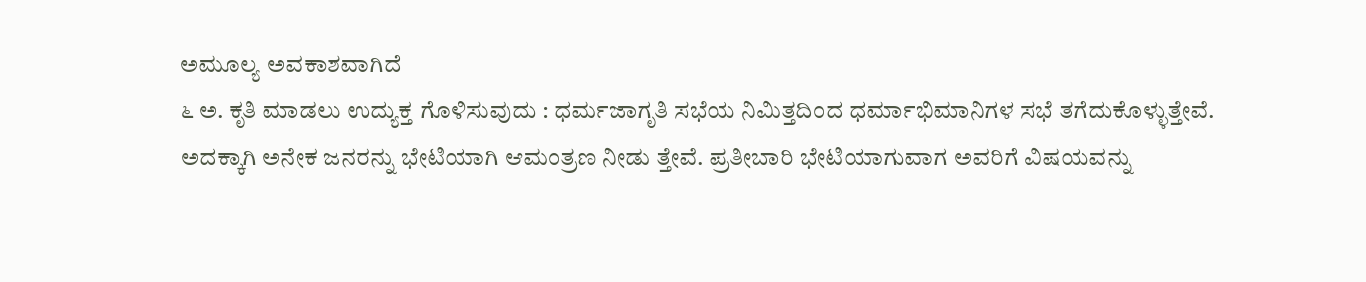ಅಮೂಲ್ಯ ಅವಕಾಶವಾಗಿದೆ
೬ ಅ. ಕೃತಿ ಮಾಡಲು ಉದ್ಯುಕ್ತ ಗೊಳಿಸುವುದು : ಧರ್ಮಜಾಗೃತಿ ಸಭೆಯ ನಿಮಿತ್ತದಿಂದ ಧರ್ಮಾಭಿಮಾನಿಗಳ ಸಭೆ ತಗೆದುಕೊಳ್ಳುತ್ತೇವೆ. ಅದಕ್ಕಾಗಿ ಅನೇಕ ಜನರನ್ನು ಭೇಟಿಯಾಗಿ ಆಮಂತ್ರಣ ನೀಡು ತ್ತೇವೆ. ಪ್ರತೀಬಾರಿ ಭೇಟಿಯಾಗುವಾಗ ಅವರಿಗೆ ವಿಷಯವನ್ನು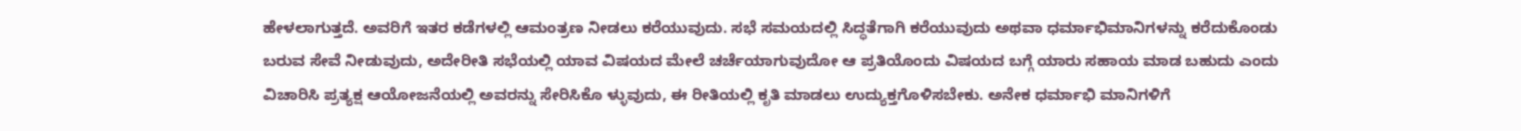ಹೇಳಲಾಗುತ್ತದೆ. ಅವರಿಗೆ ಇತರ ಕಡೆಗಳಲ್ಲಿ ಆಮಂತ್ರಣ ನೀಡಲು ಕರೆಯುವುದು. ಸಭೆ ಸಮಯದಲ್ಲಿ ಸಿದ್ಧತೆಗಾಗಿ ಕರೆಯುವುದು ಅಥವಾ ಧರ್ಮಾಭಿಮಾನಿಗಳನ್ನು ಕರೆದುಕೊಂಡು ಬರುವ ಸೇವೆ ನೀಡುವುದು, ಅದೇರೀತಿ ಸಭೆಯಲ್ಲಿ ಯಾವ ವಿಷಯದ ಮೇಲೆ ಚರ್ಚೆಯಾಗುವುದೋ ಆ ಪ್ರತಿಯೊಂದು ವಿಷಯದ ಬಗ್ಗೆ ಯಾರು ಸಹಾಯ ಮಾಡ ಬಹುದು ಎಂದು ವಿಚಾರಿಸಿ ಪ್ರತ್ಯಕ್ಷ ಆಯೋಜನೆಯಲ್ಲಿ ಅವರನ್ನು ಸೇರಿಸಿಕೊ ಳ್ಳುವುದು, ಈ ರೀತಿಯಲ್ಲಿ ಕೃತಿ ಮಾಡಲು ಉದ್ಯುಕ್ತಗೊಳಿಸಬೇಕು. ಅನೇಕ ಧರ್ಮಾಭಿ ಮಾನಿಗಳಿಗೆ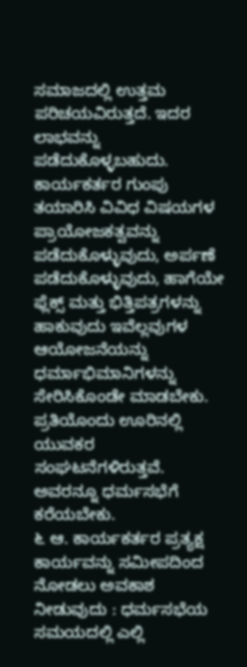ಸಮಾಜದಲ್ಲಿ ಉತ್ತಮ ಪರಿಚಯವಿರುತ್ತದೆ. ಇದರ ಲಾಭವನ್ನು ಪಡೆದುಕೊಳ್ಳಬಹುದು. ಕಾರ್ಯಕರ್ತರ ಗುಂಪು ತಯಾರಿಸಿ ವಿವಿಧ ವಿಷಯಗಳ ಪ್ರಾಯೋಜಕತ್ವವನ್ನು ಪಡೆದುಕೊಳ್ಳುವುದು, ಅರ್ಪಣೆ ಪಡೆದುಕೊಳ್ಳುವುದು, ಹಾಗೆಯೇ ಫ್ಲೆಕ್ಸ್ ಮತ್ತು ಭಿತ್ತಿಪತ್ರಗಳನ್ನು ಹಾಕುವುದು ಇವೆಲ್ಲವುಗಳ ಆಯೋಜನೆಯನ್ನು ಧರ್ಮಾಭಿಮಾನಿಗಳನ್ನು ಸೇರಿಸಿಕೊಂಡೇ ಮಾಡಬೇಕು. ಪ್ರತಿಯೊಂದು ಊರಿನಲ್ಲಿ ಯುವಕರ ಸಂಘಟನೆಗಳಿರುತ್ತವೆ. ಅವರನ್ನೂ ಧರ್ಮಸಭೆಗೆ ಕರೆಯಬೇಕು.
೬ ಆ. ಕಾರ್ಯಕರ್ತರ ಪ್ರತ್ಯಕ್ಷ ಕಾರ್ಯವನ್ನು ಸಮೀಪದಿಂದ ನೋಡಲು ಅವಕಾಶ ನೀಡುವುದು : ಧರ್ಮಸಭೆಯ ಸಮಯದಲ್ಲಿ ಎಲ್ಲಿ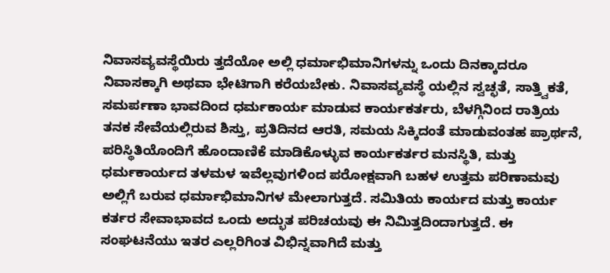ನಿವಾಸವ್ಯವಸ್ಥೆಯಿರು ತ್ತದೆಯೋ ಅಲ್ಲಿ ಧರ್ಮಾಭಿಮಾನಿಗಳನ್ನು ಒಂದು ದಿನಕ್ಕಾದರೂ ನಿವಾಸಕ್ಕಾಗಿ ಅಥವಾ ಭೇಟಿಗಾಗಿ ಕರೆಯಬೇಕು. ನಿವಾಸವ್ಯವಸ್ಥೆ ಯಲ್ಲಿನ ಸ್ವಚ್ಛತೆ, ಸಾತ್ತ್ವಿಕತೆ, ಸಮರ್ಪಣಾ ಭಾವದಿಂದ ಧರ್ಮಕಾರ್ಯ ಮಾಡುವ ಕಾರ್ಯಕರ್ತರು, ಬೆಳಗ್ಗಿನಿಂದ ರಾತ್ರಿಯ ತನಕ ಸೇವೆಯಲ್ಲಿರುವ ಶಿಸ್ತು, ಪ್ರತಿದಿನದ ಆರತಿ, ಸಮಯ ಸಿಕ್ಕಿದಂತೆ ಮಾಡುವಂತಹ ಪ್ರಾರ್ಥನೆ, ಪರಿಸ್ಥಿತಿಯೊಂದಿಗೆ ಹೊಂದಾಣಿಕೆ ಮಾಡಿಕೊಳ್ಳುವ ಕಾರ್ಯಕರ್ತರ ಮನಸ್ಥಿತಿ, ಮತ್ತು ಧರ್ಮಕಾರ್ಯದ ತಳಮಳ ಇವೆಲ್ಲವುಗಳಿಂದ ಪರೋಕ್ಷವಾಗಿ ಬಹಳ ಉತ್ತಮ ಪರಿಣಾಮವು ಅಲ್ಲಿಗೆ ಬರುವ ಧರ್ಮಾಭಿಮಾನಿಗಳ ಮೇಲಾಗುತ್ತದೆ. ಸಮಿತಿಯ ಕಾರ್ಯದ ಮತ್ತು ಕಾರ್ಯ ಕರ್ತರ ಸೇವಾಭಾವದ ಒಂದು ಅದ್ಭುತ ಪರಿಚಯವು ಈ ನಿಮಿತ್ತದಿಂದಾಗುತ್ತದೆ. ಈ ಸಂಘಟನೆಯು ಇತರ ಎಲ್ಲರಿಗಿಂತ ವಿಭಿನ್ನವಾಗಿದೆ ಮತ್ತು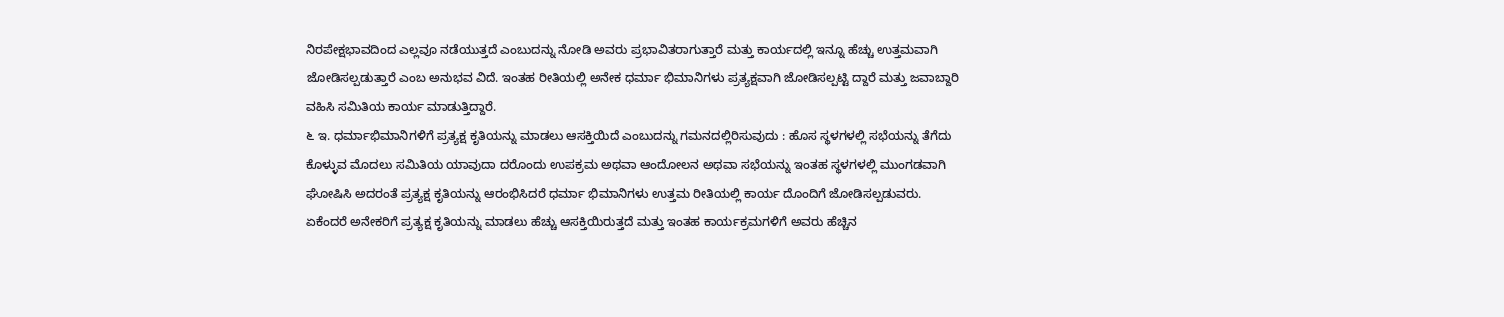ನಿರಪೇಕ್ಷಭಾವದಿಂದ ಎಲ್ಲವೂ ನಡೆಯುತ್ತದೆ ಎಂಬುದನ್ನು ನೋಡಿ ಅವರು ಪ್ರಭಾವಿತರಾಗುತ್ತಾರೆ ಮತ್ತು ಕಾರ್ಯದಲ್ಲಿ ಇನ್ನೂ ಹೆಚ್ಚು ಉತ್ತಮವಾಗಿ ಜೋಡಿಸಲ್ಪಡುತ್ತಾರೆ ಎಂಬ ಅನುಭವ ವಿದೆ. ಇಂತಹ ರೀತಿಯಲ್ಲಿ ಅನೇಕ ಧರ್ಮಾ ಭಿಮಾನಿಗಳು ಪ್ರತ್ಯಕ್ಷವಾಗಿ ಜೋಡಿಸಲ್ಪಟ್ಟಿ ದ್ದಾರೆ ಮತ್ತು ಜವಾಬ್ದಾರಿ ವಹಿಸಿ ಸಮಿತಿಯ ಕಾರ್ಯ ಮಾಡುತ್ತಿದ್ದಾರೆ.
೬ ಇ. ಧರ್ಮಾಭಿಮಾನಿಗಳಿಗೆ ಪ್ರತ್ಯಕ್ಷ ಕೃತಿಯನ್ನು ಮಾಡಲು ಆಸಕ್ತಿಯಿದೆ ಎಂಬುದನ್ನು ಗಮನದಲ್ಲಿರಿಸುವುದು : ಹೊಸ ಸ್ಥಳಗಳಲ್ಲಿ ಸಭೆಯನ್ನು ತೆಗೆದು ಕೊಳ್ಳುವ ಮೊದಲು ಸಮಿತಿಯ ಯಾವುದಾ ದರೊಂದು ಉಪಕ್ರಮ ಅಥವಾ ಆಂದೋಲನ ಅಥವಾ ಸಭೆಯನ್ನು ಇಂತಹ ಸ್ಥಳಗಳಲ್ಲಿ ಮುಂಗಡವಾಗಿ ಘೋಷಿಸಿ ಅದರಂತೆ ಪ್ರತ್ಯಕ್ಷ ಕೃತಿಯನ್ನು ಆರಂಭಿಸಿದರೆ ಧರ್ಮಾ ಭಿಮಾನಿಗಳು ಉತ್ತಮ ರೀತಿಯಲ್ಲಿ ಕಾರ್ಯ ದೊಂದಿಗೆ ಜೋಡಿಸಲ್ಪಡುವರು. ಏಕೆಂದರೆ ಅನೇಕರಿಗೆ ಪ್ರತ್ಯಕ್ಷ ಕೃತಿಯನ್ನು ಮಾಡಲು ಹೆಚ್ಚು ಆಸಕ್ತಿಯಿರುತ್ತದೆ ಮತ್ತು ಇಂತಹ ಕಾರ್ಯಕ್ರಮಗಳಿಗೆ ಅವರು ಹೆಚ್ಚಿನ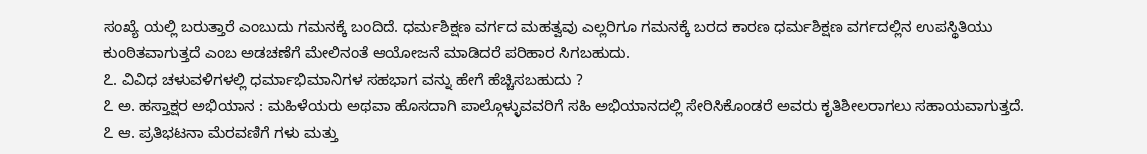ಸಂಖ್ಯೆ ಯಲ್ಲಿ ಬರುತ್ತಾರೆ ಎಂಬುದು ಗಮನಕ್ಕೆ ಬಂದಿದೆ. ಧರ್ಮಶಿಕ್ಷಣ ವರ್ಗದ ಮಹತ್ವವು ಎಲ್ಲರಿಗೂ ಗಮನಕ್ಕೆ ಬರದ ಕಾರಣ ಧರ್ಮಶಿಕ್ಷಣ ವರ್ಗದಲ್ಲಿನ ಉಪಸ್ಥಿತಿಯು ಕುಂಠಿತವಾಗುತ್ತದೆ ಎಂಬ ಅಡಚಣೆಗೆ ಮೇಲಿನಂತೆ ಆಯೋಜನೆ ಮಾಡಿದರೆ ಪರಿಹಾರ ಸಿಗಬಹುದು.
೭. ವಿವಿಧ ಚಳುವಳಿಗಳಲ್ಲಿ ಧರ್ಮಾಭಿಮಾನಿಗಳ ಸಹಭಾಗ ವನ್ನು ಹೇಗೆ ಹೆಚ್ಚಿಸಬಹುದು ?
೭ ಅ. ಹಸ್ತಾಕ್ಷರ ಅಭಿಯಾನ : ಮಹಿಳೆಯರು ಅಥವಾ ಹೊಸದಾಗಿ ಪಾಲ್ಗೊಳ್ಳುವವರಿಗೆ ಸಹಿ ಅಭಿಯಾನದಲ್ಲಿ ಸೇರಿಸಿಕೊಂಡರೆ ಅವರು ಕೃತಿಶೀಲರಾಗಲು ಸಹಾಯವಾಗುತ್ತದೆ.
೭ ಆ. ಪ್ರತಿಭಟನಾ ಮೆರವಣಿಗೆ ಗಳು ಮತ್ತು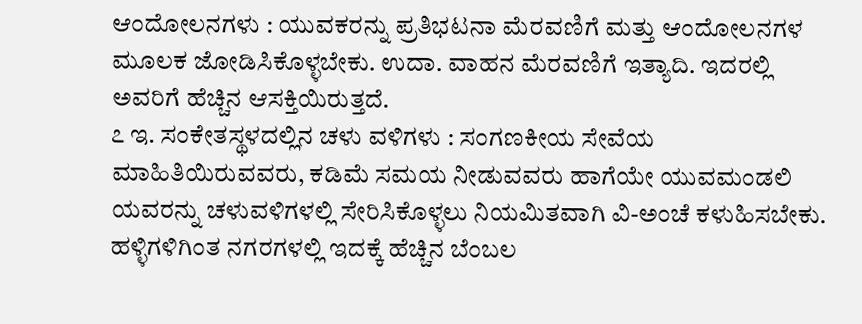ಆಂದೋಲನಗಳು : ಯುವಕರನ್ನು ಪ್ರತಿಭಟನಾ ಮೆರವಣಿಗೆ ಮತ್ತು ಆಂದೋಲನಗಳ ಮೂಲಕ ಜೋಡಿಸಿಕೊಳ್ಳಬೇಕು. ಉದಾ. ವಾಹನ ಮೆರವಣಿಗೆ ಇತ್ಯಾದಿ. ಇದರಲ್ಲಿ ಅವರಿಗೆ ಹೆಚ್ಚಿನ ಆಸಕ್ತಿಯಿರುತ್ತದೆ.
೭ ಇ. ಸಂಕೇತಸ್ಥಳದಲ್ಲಿನ ಚಳು ವಳಿಗಳು : ಸಂಗಣಕೀಯ ಸೇವೆಯ ಮಾಹಿತಿಯಿರುವವರು, ಕಡಿಮೆ ಸಮಯ ನೀಡುವವರು ಹಾಗೆಯೇ ಯುವಮಂಡಲಿ ಯವರನ್ನು ಚಳುವಳಿಗಳಲ್ಲಿ ಸೇರಿಸಿಕೊಳ್ಳಲು ನಿಯಮಿತವಾಗಿ ವಿ-ಅಂಚೆ ಕಳುಹಿಸಬೇಕು. ಹಳ್ಳಿಗಳಿಗಿಂತ ನಗರಗಳಲ್ಲಿ ಇದಕ್ಕೆ ಹೆಚ್ಚಿನ ಬೆಂಬಲ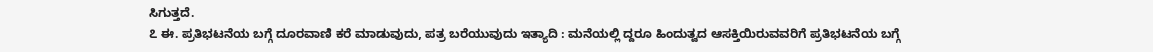ಸಿಗುತ್ತದೆ.
೭ ಈ. ಪ್ರತಿಭಟನೆಯ ಬಗ್ಗೆ ದೂರವಾಣಿ ಕರೆ ಮಾಡುವುದು, ಪತ್ರ ಬರೆಯುವುದು ಇತ್ಯಾದಿ : ಮನೆಯಲ್ಲಿ ದ್ದರೂ ಹಿಂದುತ್ವದ ಆಸಕ್ತಿಯಿರುವವರಿಗೆ ಪ್ರತಿಭಟನೆಯ ಬಗ್ಗೆ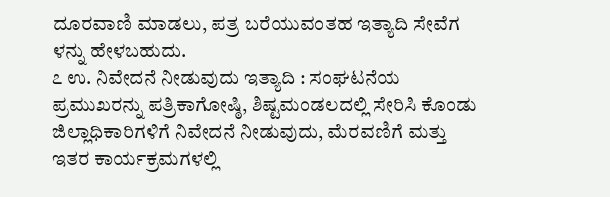ದೂರವಾಣಿ ಮಾಡಲು, ಪತ್ರ ಬರೆಯುವಂತಹ ಇತ್ಯಾದಿ ಸೇವೆಗ ಳನ್ನು ಹೇಳಬಹುದು.
೭ ಉ. ನಿವೇದನೆ ನೀಡುವುದು ಇತ್ಯಾದಿ : ಸಂಘಟನೆಯ ಪ್ರಮುಖರನ್ನು ಪತ್ರಿಕಾಗೋಷ್ಠಿ, ಶಿಷ್ಟಮಂಡಲದಲ್ಲಿ ಸೇರಿಸಿ ಕೊಂಡು ಜಿಲ್ಲಾಧಿಕಾರಿಗಳಿಗೆ ನಿವೇದನೆ ನೀಡುವುದು, ಮೆರವಣಿಗೆ ಮತ್ತು ಇತರ ಕಾರ್ಯಕ್ರಮಗಳಲ್ಲಿ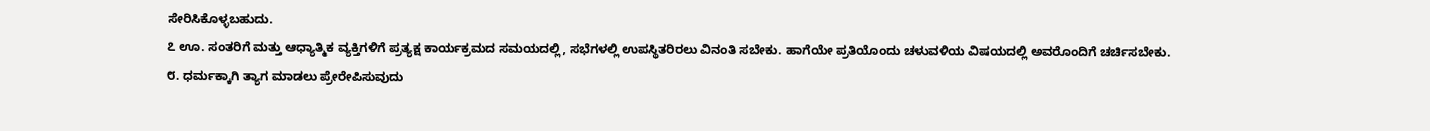ಸೇರಿಸಿಕೊಳ್ಳಬಹುದು.
೭ ಊ. ಸಂತರಿಗೆ ಮತ್ತು ಆಧ್ಯಾತ್ಮಿಕ ವ್ಯಕ್ತಿಗಳಿಗೆ ಪ್ರತ್ಯಕ್ಷ ಕಾರ್ಯಕ್ರಮದ ಸಮಯದಲ್ಲಿ, ಸಭೆಗಳಲ್ಲಿ ಉಪಸ್ಥಿತರಿರಲು ವಿನಂತಿ ಸಬೇಕು. ಹಾಗೆಯೇ ಪ್ರತಿಯೊಂದು ಚಳುವಳಿಯ ವಿಷಯದಲ್ಲಿ ಅವರೊಂದಿಗೆ ಚರ್ಚಿಸಬೇಕು.
೮. ಧರ್ಮಕ್ಕಾಗಿ ತ್ಯಾಗ ಮಾಡಲು ಪ್ರೇರೇಪಿಸುವುದು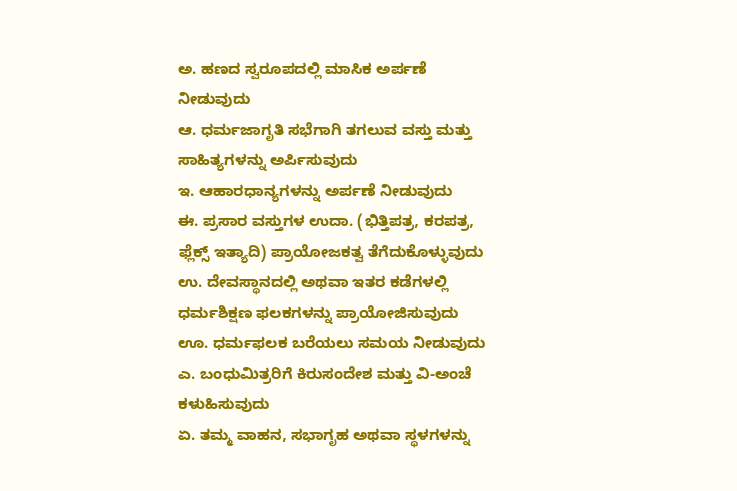ಅ. ಹಣದ ಸ್ವರೂಪದಲ್ಲಿ ಮಾಸಿಕ ಅರ್ಪಣೆ ನೀಡುವುದು
ಆ. ಧರ್ಮಜಾಗೃತಿ ಸಭೆಗಾಗಿ ತಗಲುವ ವಸ್ತು ಮತ್ತು ಸಾಹಿತ್ಯಗಳನ್ನು ಅರ್ಪಿಸುವುದು
ಇ. ಆಹಾರಧಾನ್ಯಗಳನ್ನು ಅರ್ಪಣೆ ನೀಡುವುದು
ಈ. ಪ್ರಸಾರ ವಸ್ತುಗಳ ಉದಾ. (ಭಿತ್ತಿಪತ್ರ, ಕರಪತ್ರ, ಫ್ಲೆಕ್ಸ್ ಇತ್ಯಾದಿ) ಪ್ರಾಯೋಜಕತ್ವ ತೆಗೆದುಕೊಳ್ಳುವುದು
ಉ. ದೇವಸ್ಥಾನದಲ್ಲಿ ಅಥವಾ ಇತರ ಕಡೆಗಳಲ್ಲಿ ಧರ್ಮಶಿಕ್ಷಣ ಫಲಕಗಳನ್ನು ಪ್ರಾಯೋಜಿಸುವುದು
ಊ. ಧರ್ಮಫಲಕ ಬರೆಯಲು ಸಮಯ ನೀಡುವುದು
ಎ. ಬಂಧುಮಿತ್ರರಿಗೆ ಕಿರುಸಂದೇಶ ಮತ್ತು ವಿ-ಅಂಚೆ ಕಳುಹಿಸುವುದು
ಏ. ತಮ್ಮ ವಾಹನ, ಸಭಾಗೃಹ ಅಥವಾ ಸ್ಥಳಗಳನ್ನು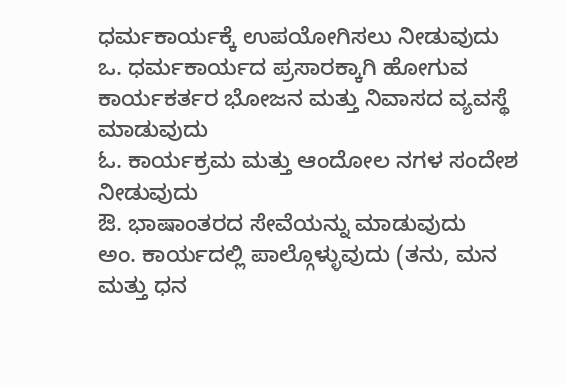ಧರ್ಮಕಾರ್ಯಕ್ಕೆ ಉಪಯೋಗಿಸಲು ನೀಡುವುದು
ಒ. ಧರ್ಮಕಾರ್ಯದ ಪ್ರಸಾರಕ್ಕಾಗಿ ಹೋಗುವ ಕಾರ್ಯಕರ್ತರ ಭೋಜನ ಮತ್ತು ನಿವಾಸದ ವ್ಯವಸ್ಥೆ ಮಾಡುವುದು
ಓ. ಕಾರ್ಯಕ್ರಮ ಮತ್ತು ಆಂದೋಲ ನಗಳ ಸಂದೇಶ ನೀಡುವುದು
ಔ. ಭಾಷಾಂತರದ ಸೇವೆಯನ್ನು ಮಾಡುವುದು
ಅಂ. ಕಾರ್ಯದಲ್ಲಿ ಪಾಲ್ಗೊಳ್ಳುವುದು (ತನು, ಮನ ಮತ್ತು ಧನ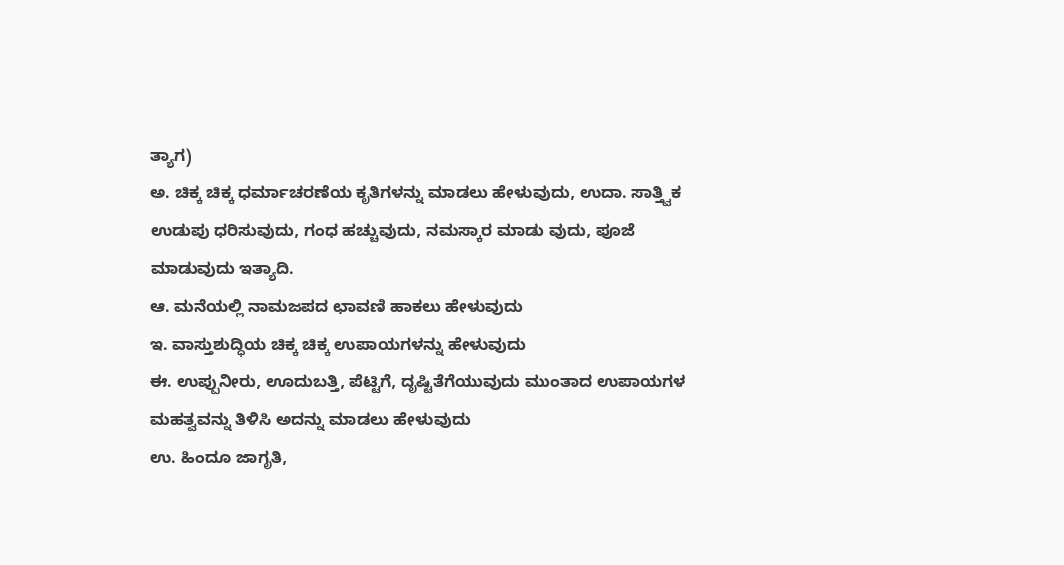ತ್ಯಾಗ)
ಅ. ಚಿಕ್ಕ ಚಿಕ್ಕ ಧರ್ಮಾಚರಣೆಯ ಕೃತಿಗಳನ್ನು ಮಾಡಲು ಹೇಳುವುದು, ಉದಾ. ಸಾತ್ತ್ವಿಕ ಉಡುಪು ಧರಿಸುವುದು, ಗಂಧ ಹಚ್ಚುವುದು, ನಮಸ್ಕಾರ ಮಾಡು ವುದು, ಪೂಜೆ ಮಾಡುವುದು ಇತ್ಯಾದಿ.
ಆ. ಮನೆಯಲ್ಲಿ ನಾಮಜಪದ ಛಾವಣಿ ಹಾಕಲು ಹೇಳುವುದು
ಇ. ವಾಸ್ತುಶುದ್ಧಿಯ ಚಿಕ್ಕ ಚಿಕ್ಕ ಉಪಾಯಗಳನ್ನು ಹೇಳುವುದು
ಈ. ಉಪ್ಪುನೀರು, ಊದುಬತ್ತಿ, ಪೆಟ್ಟಿಗೆ, ದೃಷ್ಟಿತೆಗೆಯುವುದು ಮುಂತಾದ ಉಪಾಯಗಳ ಮಹತ್ವವನ್ನು ತಿಳಿಸಿ ಅದನ್ನು ಮಾಡಲು ಹೇಳುವುದು
ಉ. ಹಿಂದೂ ಜಾಗೃತಿ,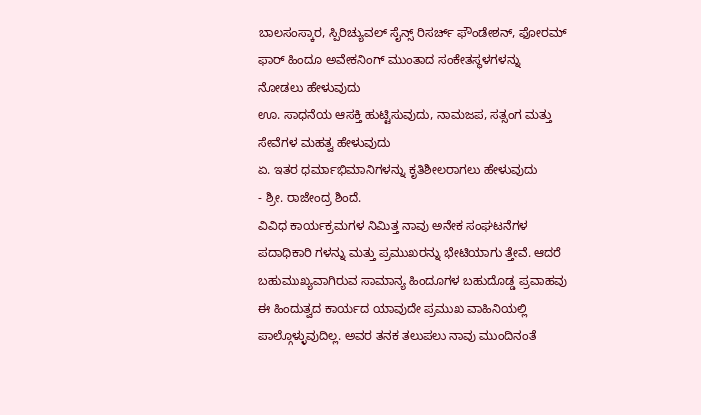ಬಾಲಸಂಸ್ಕಾರ, ಸ್ಪಿರಿಚ್ಯುವಲ್ ಸೈನ್ಸ್ ರಿಸರ್ಚ್ ಫೌಂಡೇಶನ್, ಫೋರಮ್ ಫಾರ್ ಹಿಂದೂ ಅವೇಕನಿಂಗ್ ಮುಂತಾದ ಸಂಕೇತಸ್ಥಳಗಳನ್ನು ನೋಡಲು ಹೇಳುವುದು
ಊ. ಸಾಧನೆಯ ಆಸಕ್ತಿ ಹುಟ್ಟಿಸುವುದು, ನಾಮಜಪ, ಸತ್ಸಂಗ ಮತ್ತು ಸೇವೆಗಳ ಮಹತ್ವ ಹೇಳುವುದು
ಏ. ಇತರ ಧರ್ಮಾಭಿಮಾನಿಗಳನ್ನು ಕೃತಿಶೀಲರಾಗಲು ಹೇಳುವುದು
- ಶ್ರೀ. ರಾಜೇಂದ್ರ ಶಿಂದೆ.
ವಿವಿಧ ಕಾರ್ಯಕ್ರಮಗಳ ನಿಮಿತ್ತ ನಾವು ಅನೇಕ ಸಂಘಟನೆಗಳ ಪದಾಧಿಕಾರಿ ಗಳನ್ನು ಮತ್ತು ಪ್ರಮುಖರನ್ನು ಭೇಟಿಯಾಗು ತ್ತೇವೆ. ಆದರೆ ಬಹುಮುಖ್ಯವಾಗಿರುವ ಸಾಮಾನ್ಯ ಹಿಂದೂಗಳ ಬಹುದೊಡ್ಡ ಪ್ರವಾಹವು ಈ ಹಿಂದುತ್ವದ ಕಾರ್ಯದ ಯಾವುದೇ ಪ್ರಮುಖ ವಾಹಿನಿಯಲ್ಲಿ ಪಾಲ್ಗೊಳ್ಳುವುದಿಲ್ಲ. ಅವರ ತನಕ ತಲುಪಲು ನಾವು ಮುಂದಿನಂತೆ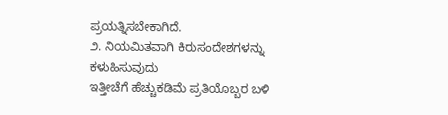ಪ್ರಯತ್ನಿಸಬೇಕಾಗಿದೆ.
೨. ನಿಯಮಿತವಾಗಿ ಕಿರುಸಂದೇಶಗಳನ್ನು ಕಳುಹಿಸುವುದು
ಇತ್ತೀಚೆಗೆ ಹೆಚ್ಚುಕಡಿಮೆ ಪ್ರತಿಯೊಬ್ಬರ ಬಳಿ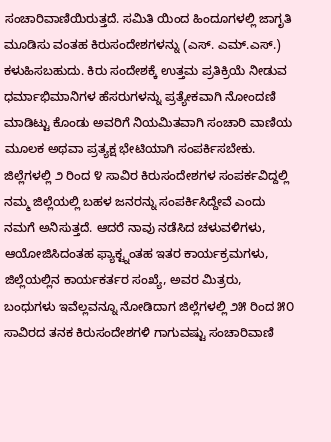ಸಂಚಾರಿವಾಣಿಯಿರುತ್ತದೆ. ಸಮಿತಿ ಯಿಂದ ಹಿಂದೂಗಳಲ್ಲಿ ಜಾಗೃತಿ ಮೂಡಿಸು ವಂತಹ ಕಿರುಸಂದೇಶಗಳನ್ನು (ಎಸ್. ಎಮ್.ಎಸ್.) ಕಳುಹಿಸಬಹುದು. ಕಿರು ಸಂದೇಶಕ್ಕೆ ಉತ್ತಮ ಪ್ರತಿಕ್ರಿಯೆ ನೀಡುವ ಧರ್ಮಾಭಿಮಾನಿಗಳ ಹೆಸರುಗಳನ್ನು ಪ್ರತ್ಯೇಕವಾಗಿ ನೋಂದಣಿ ಮಾಡಿಟ್ಟು ಕೊಂಡು ಅವರಿಗೆ ನಿಯಮಿತವಾಗಿ ಸಂಚಾರಿ ವಾಣಿಯ ಮೂಲಕ ಅಥವಾ ಪ್ರತ್ಯಕ್ಷ ಭೇಟಿಯಾಗಿ ಸಂಪರ್ಕಿಸಬೇಕು. ಜಿಲ್ಲೆಗಳಲ್ಲಿ ೨ ರಿಂದ ೪ ಸಾವಿರ ಕಿರುಸಂದೇಶಗಳ ಸಂಪರ್ಕವಿದ್ದಲ್ಲಿ ನಮ್ಮ ಜಿಲ್ಲೆಯಲ್ಲಿ ಬಹಳ ಜನರನ್ನು ಸಂಪರ್ಕಿಸಿದ್ದೇವೆ ಎಂದು ನಮಗೆ ಅನಿಸುತ್ತದೆ. ಆದರೆ ನಾವು ನಡೆಸಿದ ಚಳುವಳಿಗಳು, ಆಯೋಜಿಸಿದಂತಹ ಫ್ಯಾಕ್ಟ್ನಂತಹ ಇತರ ಕಾರ್ಯಕ್ರಮಗಳು, ಜಿಲ್ಲೆಯಲ್ಲಿನ ಕಾರ್ಯಕರ್ತರ ಸಂಖ್ಯೆ, ಅವರ ಮಿತ್ರರು, ಬಂಧುಗಳು ಇವೆಲ್ಲವನ್ನೂ ನೋಡಿದಾಗ ಜಿಲ್ಲೆಗಳಲ್ಲಿ ೨೫ ರಿಂದ ೫೦ ಸಾವಿರದ ತನಕ ಕಿರುಸಂದೇಶಗಳಿ ಗಾಗುವಷ್ಟು ಸಂಚಾರಿವಾಣಿ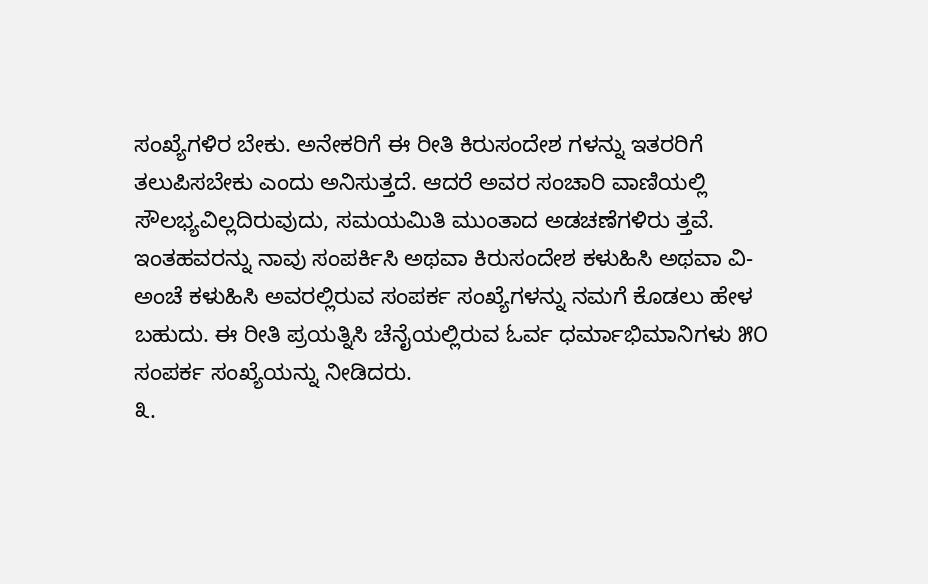ಸಂಖ್ಯೆಗಳಿರ ಬೇಕು. ಅನೇಕರಿಗೆ ಈ ರೀತಿ ಕಿರುಸಂದೇಶ ಗಳನ್ನು ಇತರರಿಗೆ ತಲುಪಿಸಬೇಕು ಎಂದು ಅನಿಸುತ್ತದೆ. ಆದರೆ ಅವರ ಸಂಚಾರಿ ವಾಣಿಯಲ್ಲಿ ಸೌಲಭ್ಯವಿಲ್ಲದಿರುವುದು, ಸಮಯಮಿತಿ ಮುಂತಾದ ಅಡಚಣೆಗಳಿರು ತ್ತವೆ. ಇಂತಹವರನ್ನು ನಾವು ಸಂಪರ್ಕಿಸಿ ಅಥವಾ ಕಿರುಸಂದೇಶ ಕಳುಹಿಸಿ ಅಥವಾ ವಿ-ಅಂಚೆ ಕಳುಹಿಸಿ ಅವರಲ್ಲಿರುವ ಸಂಪರ್ಕ ಸಂಖ್ಯೆಗಳನ್ನು ನಮಗೆ ಕೊಡಲು ಹೇಳ ಬಹುದು. ಈ ರೀತಿ ಪ್ರಯತ್ನಿಸಿ ಚೆನೈಯಲ್ಲಿರುವ ಓರ್ವ ಧರ್ಮಾಭಿಮಾನಿಗಳು ೫೦ ಸಂಪರ್ಕ ಸಂಖ್ಯೆಯನ್ನು ನೀಡಿದರು.
೩.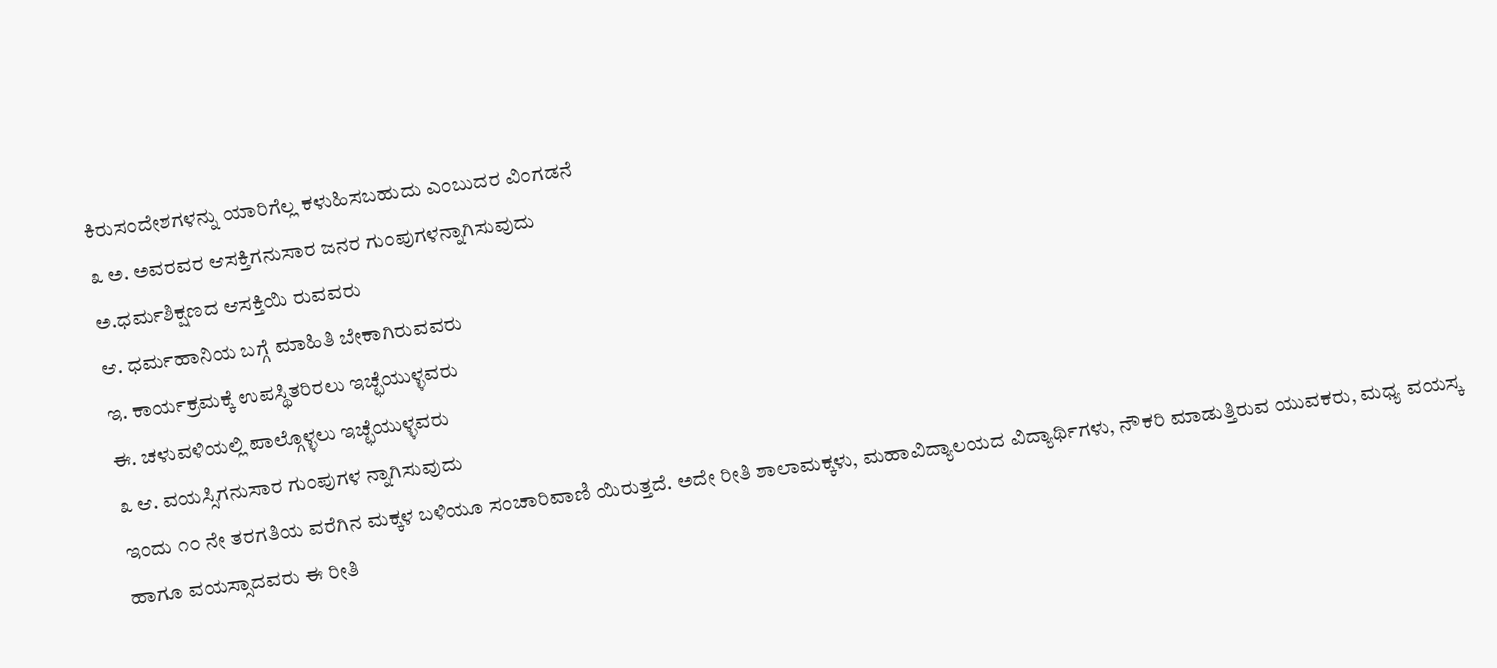ಕಿರುಸಂದೇಶಗಳನ್ನು ಯಾರಿಗೆಲ್ಲ ಕಳುಹಿಸಬಹುದು ಎಂಬುದರ ವಿಂಗಡನೆ
೩ ಅ. ಅವರವರ ಆಸಕ್ತಿಗನುಸಾರ ಜನರ ಗುಂಪುಗಳನ್ನಾಗಿಸುವುದು
ಅ.ಧರ್ಮಶಿಕ್ಷಣದ ಆಸಕ್ತಿಯಿ ರುವವರು
ಆ. ಧರ್ಮಹಾನಿಯ ಬಗ್ಗೆ ಮಾಹಿತಿ ಬೇಕಾಗಿರುವವರು
ಇ. ಕಾರ್ಯಕ್ರಮಕ್ಕೆ ಉಪಸ್ಥಿತರಿರಲು ಇಚ್ಛೆಯುಳ್ಳವರು
ಈ. ಚಳುವಳಿಯಲ್ಲಿ ಪಾಲ್ಗೊಳ್ಳಲು ಇಚ್ಛೆಯುಳ್ಳವರು
೩ ಆ. ವಯಸ್ಸಿಗನುಸಾರ ಗುಂಪುಗಳ ನ್ನಾಗಿಸುವುದು
ಇಂದು ೧೦ ನೇ ತರಗತಿಯ ವರೆಗಿನ ಮಕ್ಕಳ ಬಳಿಯೂ ಸಂಚಾರಿವಾಣಿ ಯಿರುತ್ತದೆ. ಅದೇ ರೀತಿ ಶಾಲಾಮಕ್ಕಳು, ಮಹಾವಿದ್ಯಾಲಯದ ವಿದ್ಯಾರ್ಥಿಗಳು, ನೌಕರಿ ಮಾಡುತ್ತಿರುವ ಯುವಕರು, ಮಧ್ಯ ವಯಸ್ಕ ಹಾಗೂ ವಯಸ್ಸಾದವರು ಈ ರೀತಿ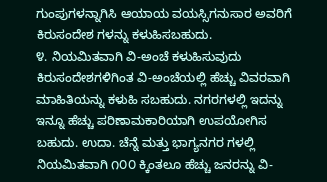ಗುಂಪುಗಳನ್ನಾಗಿಸಿ ಆಯಾಯ ವಯಸ್ಸಿಗನುಸಾರ ಅವರಿಗೆ ಕಿರುಸಂದೇಶ ಗಳನ್ನು ಕಳುಹಿಸಬಹುದು.
೪. ನಿಯಮಿತವಾಗಿ ವಿ-ಅಂಚೆ ಕಳುಹಿಸುವುದು
ಕಿರುಸಂದೇಶಗಳಿಗಿಂತ ವಿ-ಅಂಚೆಯಲ್ಲಿ ಹೆಚ್ಚು ವಿವರವಾಗಿ ಮಾಹಿತಿಯನ್ನು ಕಳುಹಿ ಸಬಹುದು. ನಗರಗಳಲ್ಲಿ ಇದನ್ನು ಇನ್ನೂ ಹೆಚ್ಚು ಪರಿಣಾಮಕಾರಿಯಾಗಿ ಉಪಯೋಗಿಸ ಬಹುದು. ಉದಾ. ಚೆನ್ನೆ ಮತ್ತು ಭಾಗ್ಯನಗರ ಗಳಲ್ಲಿ ನಿಯಮಿತವಾಗಿ ೧೦೦ ಕ್ಕಿಂತಲೂ ಹೆಚ್ಚು ಜನರನ್ನು ವಿ-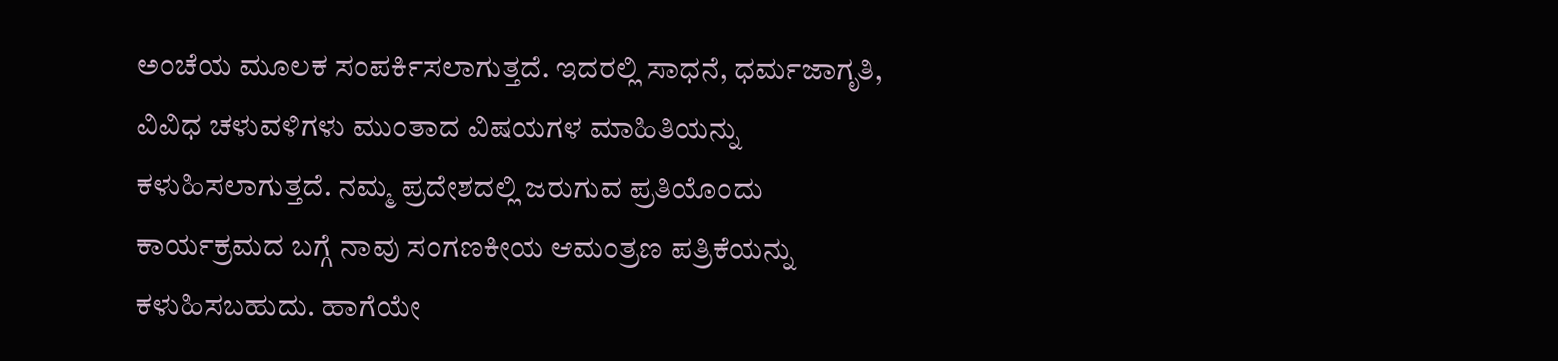ಅಂಚೆಯ ಮೂಲಕ ಸಂಪರ್ಕಿಸಲಾಗುತ್ತದೆ. ಇದರಲ್ಲಿ ಸಾಧನೆ, ಧರ್ಮಜಾಗೃತಿ, ವಿವಿಧ ಚಳುವಳಿಗಳು ಮುಂತಾದ ವಿಷಯಗಳ ಮಾಹಿತಿಯನ್ನು ಕಳುಹಿಸಲಾಗುತ್ತದೆ. ನಮ್ಮ ಪ್ರದೇಶದಲ್ಲಿ ಜರುಗುವ ಪ್ರತಿಯೊಂದು ಕಾರ್ಯಕ್ರಮದ ಬಗ್ಗೆ ನಾವು ಸಂಗಣಕೀಯ ಆಮಂತ್ರಣ ಪತ್ರಿಕೆಯನ್ನು ಕಳುಹಿಸಬಹುದು. ಹಾಗೆಯೇ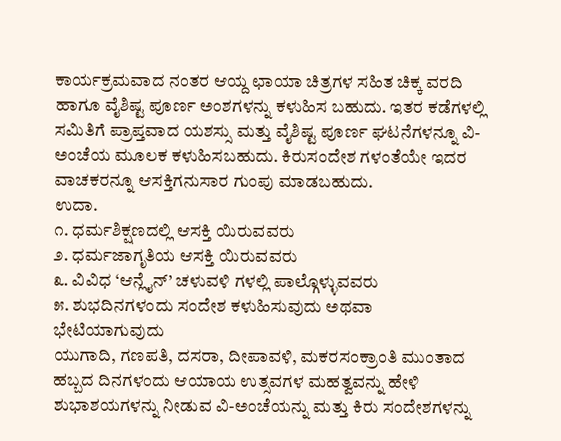ಕಾರ್ಯಕ್ರಮವಾದ ನಂತರ ಆಯ್ದ ಛಾಯಾ ಚಿತ್ರಗಳ ಸಹಿತ ಚಿಕ್ಕ ವರದಿ ಹಾಗೂ ವೈಶಿಷ್ಟ ಪೂರ್ಣ ಅಂಶಗಳನ್ನು ಕಳುಹಿಸ ಬಹುದು. ಇತರ ಕಡೆಗಳಲ್ಲಿ ಸಮಿತಿಗೆ ಪ್ರಾಪ್ತವಾದ ಯಶಸ್ಸು ಮತ್ತು ವೈಶಿಷ್ಟ ಪೂರ್ಣ ಘಟನೆಗಳನ್ನೂ ವಿ-ಅಂಚೆಯ ಮೂಲಕ ಕಳುಹಿಸಬಹುದು. ಕಿರುಸಂದೇಶ ಗಳಂತೆಯೇ ಇದರ ವಾಚಕರನ್ನೂ ಆಸಕ್ತಿಗನುಸಾರ ಗುಂಪು ಮಾಡಬಹುದು.
ಉದಾ.
೧. ಧರ್ಮಶಿಕ್ಷಣದಲ್ಲಿ ಆಸಕ್ತಿ ಯಿರುವವರು
೨. ಧರ್ಮಜಾಗೃತಿಯ ಆಸಕ್ತಿ ಯಿರುವವರು
೩. ವಿವಿಧ ‘ಆನ್ಲೈನ್’ ಚಳುವಳಿ ಗಳಲ್ಲಿ ಪಾಲ್ಗೊಳ್ಳುವವರು
೫. ಶುಭದಿನಗಳಂದು ಸಂದೇಶ ಕಳುಹಿಸುವುದು ಅಥವಾ ಭೇಟಿಯಾಗುವುದು
ಯುಗಾದಿ, ಗಣಪತಿ, ದಸರಾ, ದೀಪಾವಳಿ, ಮಕರಸಂಕ್ರಾಂತಿ ಮುಂತಾದ ಹಬ್ಬದ ದಿನಗಳಂದು ಆಯಾಯ ಉತ್ಸವಗಳ ಮಹತ್ವವನ್ನು ಹೇಳಿ ಶುಭಾಶಯಗಳನ್ನು ನೀಡುವ ವಿ-ಅಂಚೆಯನ್ನು ಮತ್ತು ಕಿರು ಸಂದೇಶಗಳನ್ನು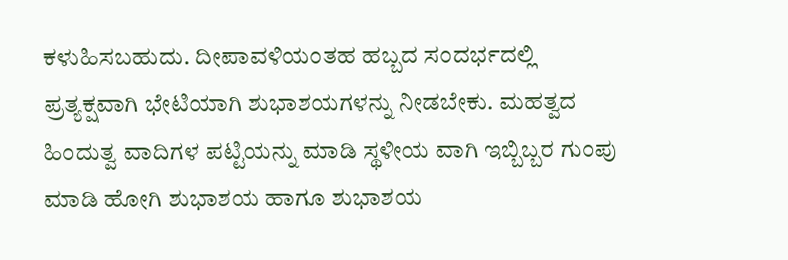ಕಳುಹಿಸಬಹುದು. ದೀಪಾವಳಿಯಂತಹ ಹಬ್ಬದ ಸಂದರ್ಭದಲ್ಲಿ ಪ್ರತ್ಯಕ್ಷವಾಗಿ ಭೇಟಿಯಾಗಿ ಶುಭಾಶಯಗಳನ್ನು ನೀಡಬೇಕು. ಮಹತ್ವದ ಹಿಂದುತ್ವ ವಾದಿಗಳ ಪಟ್ಟಿಯನ್ನು ಮಾಡಿ ಸ್ಥಳೀಯ ವಾಗಿ ಇಬ್ಬಿಬ್ಬರ ಗುಂಪು ಮಾಡಿ ಹೋಗಿ ಶುಭಾಶಯ ಹಾಗೂ ಶುಭಾಶಯ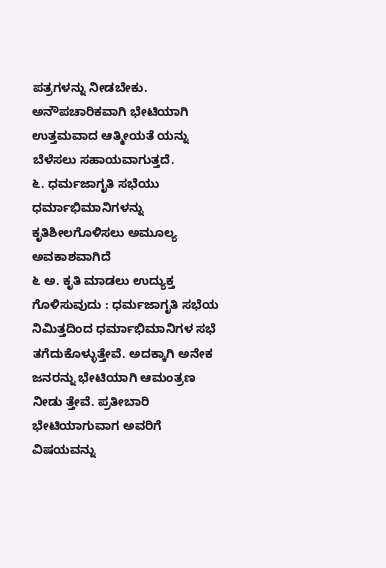ಪತ್ರಗಳನ್ನು ನೀಡಬೇಕು. ಅನೌಪಚಾರಿಕವಾಗಿ ಭೇಟಿಯಾಗಿ ಉತ್ತಮವಾದ ಆತ್ಮೀಯತೆ ಯನ್ನು ಬೆಳೆಸಲು ಸಹಾಯವಾಗುತ್ತದೆ.
೬. ಧರ್ಮಜಾಗೃತಿ ಸಭೆಯು ಧರ್ಮಾಭಿಮಾನಿಗಳನ್ನು ಕೃತಿಶೀಲಗೊಳಿಸಲು ಅಮೂಲ್ಯ ಅವಕಾಶವಾಗಿದೆ
೬ ಅ. ಕೃತಿ ಮಾಡಲು ಉದ್ಯುಕ್ತ ಗೊಳಿಸುವುದು : ಧರ್ಮಜಾಗೃತಿ ಸಭೆಯ ನಿಮಿತ್ತದಿಂದ ಧರ್ಮಾಭಿಮಾನಿಗಳ ಸಭೆ ತಗೆದುಕೊಳ್ಳುತ್ತೇವೆ. ಅದಕ್ಕಾಗಿ ಅನೇಕ ಜನರನ್ನು ಭೇಟಿಯಾಗಿ ಆಮಂತ್ರಣ ನೀಡು ತ್ತೇವೆ. ಪ್ರತೀಬಾರಿ ಭೇಟಿಯಾಗುವಾಗ ಅವರಿಗೆ ವಿಷಯವನ್ನು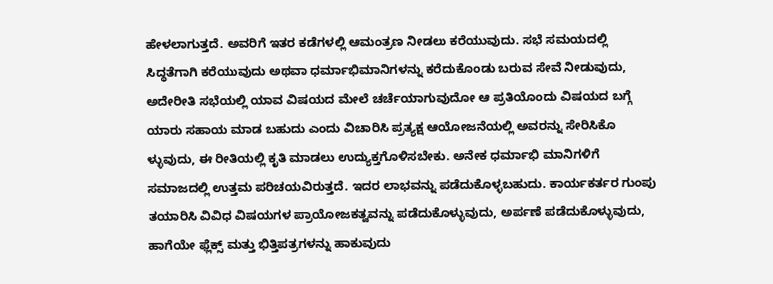ಹೇಳಲಾಗುತ್ತದೆ. ಅವರಿಗೆ ಇತರ ಕಡೆಗಳಲ್ಲಿ ಆಮಂತ್ರಣ ನೀಡಲು ಕರೆಯುವುದು. ಸಭೆ ಸಮಯದಲ್ಲಿ ಸಿದ್ಧತೆಗಾಗಿ ಕರೆಯುವುದು ಅಥವಾ ಧರ್ಮಾಭಿಮಾನಿಗಳನ್ನು ಕರೆದುಕೊಂಡು ಬರುವ ಸೇವೆ ನೀಡುವುದು, ಅದೇರೀತಿ ಸಭೆಯಲ್ಲಿ ಯಾವ ವಿಷಯದ ಮೇಲೆ ಚರ್ಚೆಯಾಗುವುದೋ ಆ ಪ್ರತಿಯೊಂದು ವಿಷಯದ ಬಗ್ಗೆ ಯಾರು ಸಹಾಯ ಮಾಡ ಬಹುದು ಎಂದು ವಿಚಾರಿಸಿ ಪ್ರತ್ಯಕ್ಷ ಆಯೋಜನೆಯಲ್ಲಿ ಅವರನ್ನು ಸೇರಿಸಿಕೊ ಳ್ಳುವುದು, ಈ ರೀತಿಯಲ್ಲಿ ಕೃತಿ ಮಾಡಲು ಉದ್ಯುಕ್ತಗೊಳಿಸಬೇಕು. ಅನೇಕ ಧರ್ಮಾಭಿ ಮಾನಿಗಳಿಗೆ ಸಮಾಜದಲ್ಲಿ ಉತ್ತಮ ಪರಿಚಯವಿರುತ್ತದೆ. ಇದರ ಲಾಭವನ್ನು ಪಡೆದುಕೊಳ್ಳಬಹುದು. ಕಾರ್ಯಕರ್ತರ ಗುಂಪು ತಯಾರಿಸಿ ವಿವಿಧ ವಿಷಯಗಳ ಪ್ರಾಯೋಜಕತ್ವವನ್ನು ಪಡೆದುಕೊಳ್ಳುವುದು, ಅರ್ಪಣೆ ಪಡೆದುಕೊಳ್ಳುವುದು, ಹಾಗೆಯೇ ಫ್ಲೆಕ್ಸ್ ಮತ್ತು ಭಿತ್ತಿಪತ್ರಗಳನ್ನು ಹಾಕುವುದು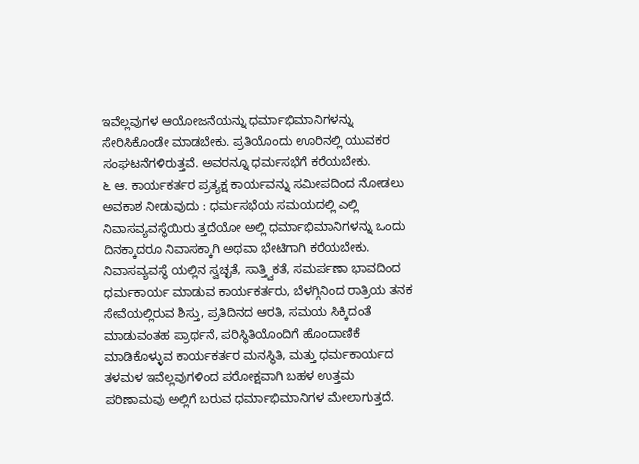ಇವೆಲ್ಲವುಗಳ ಆಯೋಜನೆಯನ್ನು ಧರ್ಮಾಭಿಮಾನಿಗಳನ್ನು ಸೇರಿಸಿಕೊಂಡೇ ಮಾಡಬೇಕು. ಪ್ರತಿಯೊಂದು ಊರಿನಲ್ಲಿ ಯುವಕರ ಸಂಘಟನೆಗಳಿರುತ್ತವೆ. ಅವರನ್ನೂ ಧರ್ಮಸಭೆಗೆ ಕರೆಯಬೇಕು.
೬ ಆ. ಕಾರ್ಯಕರ್ತರ ಪ್ರತ್ಯಕ್ಷ ಕಾರ್ಯವನ್ನು ಸಮೀಪದಿಂದ ನೋಡಲು ಅವಕಾಶ ನೀಡುವುದು : ಧರ್ಮಸಭೆಯ ಸಮಯದಲ್ಲಿ ಎಲ್ಲಿ ನಿವಾಸವ್ಯವಸ್ಥೆಯಿರು ತ್ತದೆಯೋ ಅಲ್ಲಿ ಧರ್ಮಾಭಿಮಾನಿಗಳನ್ನು ಒಂದು ದಿನಕ್ಕಾದರೂ ನಿವಾಸಕ್ಕಾಗಿ ಅಥವಾ ಭೇಟಿಗಾಗಿ ಕರೆಯಬೇಕು. ನಿವಾಸವ್ಯವಸ್ಥೆ ಯಲ್ಲಿನ ಸ್ವಚ್ಛತೆ, ಸಾತ್ತ್ವಿಕತೆ, ಸಮರ್ಪಣಾ ಭಾವದಿಂದ ಧರ್ಮಕಾರ್ಯ ಮಾಡುವ ಕಾರ್ಯಕರ್ತರು, ಬೆಳಗ್ಗಿನಿಂದ ರಾತ್ರಿಯ ತನಕ ಸೇವೆಯಲ್ಲಿರುವ ಶಿಸ್ತು, ಪ್ರತಿದಿನದ ಆರತಿ, ಸಮಯ ಸಿಕ್ಕಿದಂತೆ ಮಾಡುವಂತಹ ಪ್ರಾರ್ಥನೆ, ಪರಿಸ್ಥಿತಿಯೊಂದಿಗೆ ಹೊಂದಾಣಿಕೆ ಮಾಡಿಕೊಳ್ಳುವ ಕಾರ್ಯಕರ್ತರ ಮನಸ್ಥಿತಿ, ಮತ್ತು ಧರ್ಮಕಾರ್ಯದ ತಳಮಳ ಇವೆಲ್ಲವುಗಳಿಂದ ಪರೋಕ್ಷವಾಗಿ ಬಹಳ ಉತ್ತಮ ಪರಿಣಾಮವು ಅಲ್ಲಿಗೆ ಬರುವ ಧರ್ಮಾಭಿಮಾನಿಗಳ ಮೇಲಾಗುತ್ತದೆ.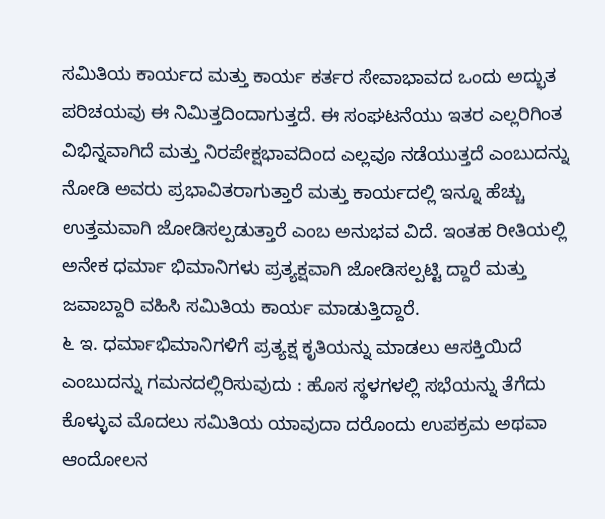ಸಮಿತಿಯ ಕಾರ್ಯದ ಮತ್ತು ಕಾರ್ಯ ಕರ್ತರ ಸೇವಾಭಾವದ ಒಂದು ಅದ್ಭುತ ಪರಿಚಯವು ಈ ನಿಮಿತ್ತದಿಂದಾಗುತ್ತದೆ. ಈ ಸಂಘಟನೆಯು ಇತರ ಎಲ್ಲರಿಗಿಂತ ವಿಭಿನ್ನವಾಗಿದೆ ಮತ್ತು ನಿರಪೇಕ್ಷಭಾವದಿಂದ ಎಲ್ಲವೂ ನಡೆಯುತ್ತದೆ ಎಂಬುದನ್ನು ನೋಡಿ ಅವರು ಪ್ರಭಾವಿತರಾಗುತ್ತಾರೆ ಮತ್ತು ಕಾರ್ಯದಲ್ಲಿ ಇನ್ನೂ ಹೆಚ್ಚು ಉತ್ತಮವಾಗಿ ಜೋಡಿಸಲ್ಪಡುತ್ತಾರೆ ಎಂಬ ಅನುಭವ ವಿದೆ. ಇಂತಹ ರೀತಿಯಲ್ಲಿ ಅನೇಕ ಧರ್ಮಾ ಭಿಮಾನಿಗಳು ಪ್ರತ್ಯಕ್ಷವಾಗಿ ಜೋಡಿಸಲ್ಪಟ್ಟಿ ದ್ದಾರೆ ಮತ್ತು ಜವಾಬ್ದಾರಿ ವಹಿಸಿ ಸಮಿತಿಯ ಕಾರ್ಯ ಮಾಡುತ್ತಿದ್ದಾರೆ.
೬ ಇ. ಧರ್ಮಾಭಿಮಾನಿಗಳಿಗೆ ಪ್ರತ್ಯಕ್ಷ ಕೃತಿಯನ್ನು ಮಾಡಲು ಆಸಕ್ತಿಯಿದೆ ಎಂಬುದನ್ನು ಗಮನದಲ್ಲಿರಿಸುವುದು : ಹೊಸ ಸ್ಥಳಗಳಲ್ಲಿ ಸಭೆಯನ್ನು ತೆಗೆದು ಕೊಳ್ಳುವ ಮೊದಲು ಸಮಿತಿಯ ಯಾವುದಾ ದರೊಂದು ಉಪಕ್ರಮ ಅಥವಾ ಆಂದೋಲನ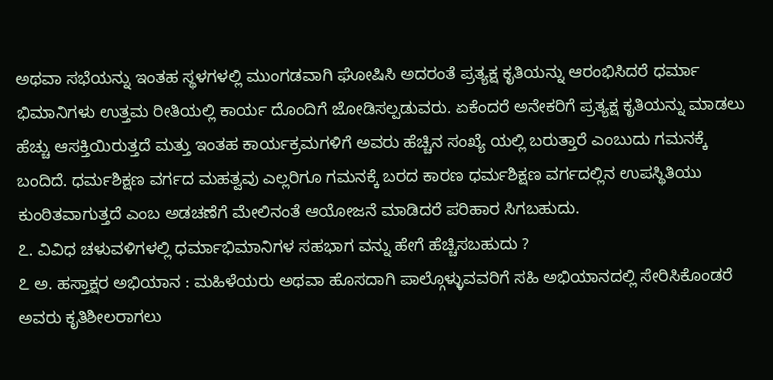ಅಥವಾ ಸಭೆಯನ್ನು ಇಂತಹ ಸ್ಥಳಗಳಲ್ಲಿ ಮುಂಗಡವಾಗಿ ಘೋಷಿಸಿ ಅದರಂತೆ ಪ್ರತ್ಯಕ್ಷ ಕೃತಿಯನ್ನು ಆರಂಭಿಸಿದರೆ ಧರ್ಮಾ ಭಿಮಾನಿಗಳು ಉತ್ತಮ ರೀತಿಯಲ್ಲಿ ಕಾರ್ಯ ದೊಂದಿಗೆ ಜೋಡಿಸಲ್ಪಡುವರು. ಏಕೆಂದರೆ ಅನೇಕರಿಗೆ ಪ್ರತ್ಯಕ್ಷ ಕೃತಿಯನ್ನು ಮಾಡಲು ಹೆಚ್ಚು ಆಸಕ್ತಿಯಿರುತ್ತದೆ ಮತ್ತು ಇಂತಹ ಕಾರ್ಯಕ್ರಮಗಳಿಗೆ ಅವರು ಹೆಚ್ಚಿನ ಸಂಖ್ಯೆ ಯಲ್ಲಿ ಬರುತ್ತಾರೆ ಎಂಬುದು ಗಮನಕ್ಕೆ ಬಂದಿದೆ. ಧರ್ಮಶಿಕ್ಷಣ ವರ್ಗದ ಮಹತ್ವವು ಎಲ್ಲರಿಗೂ ಗಮನಕ್ಕೆ ಬರದ ಕಾರಣ ಧರ್ಮಶಿಕ್ಷಣ ವರ್ಗದಲ್ಲಿನ ಉಪಸ್ಥಿತಿಯು ಕುಂಠಿತವಾಗುತ್ತದೆ ಎಂಬ ಅಡಚಣೆಗೆ ಮೇಲಿನಂತೆ ಆಯೋಜನೆ ಮಾಡಿದರೆ ಪರಿಹಾರ ಸಿಗಬಹುದು.
೭. ವಿವಿಧ ಚಳುವಳಿಗಳಲ್ಲಿ ಧರ್ಮಾಭಿಮಾನಿಗಳ ಸಹಭಾಗ ವನ್ನು ಹೇಗೆ ಹೆಚ್ಚಿಸಬಹುದು ?
೭ ಅ. ಹಸ್ತಾಕ್ಷರ ಅಭಿಯಾನ : ಮಹಿಳೆಯರು ಅಥವಾ ಹೊಸದಾಗಿ ಪಾಲ್ಗೊಳ್ಳುವವರಿಗೆ ಸಹಿ ಅಭಿಯಾನದಲ್ಲಿ ಸೇರಿಸಿಕೊಂಡರೆ ಅವರು ಕೃತಿಶೀಲರಾಗಲು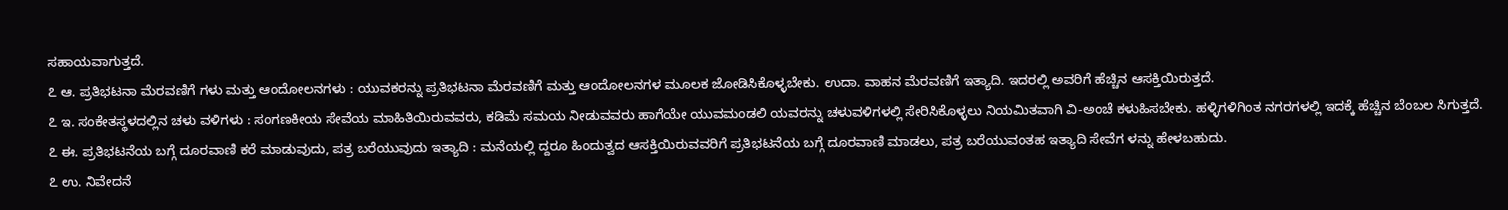ಸಹಾಯವಾಗುತ್ತದೆ.
೭ ಆ. ಪ್ರತಿಭಟನಾ ಮೆರವಣಿಗೆ ಗಳು ಮತ್ತು ಆಂದೋಲನಗಳು : ಯುವಕರನ್ನು ಪ್ರತಿಭಟನಾ ಮೆರವಣಿಗೆ ಮತ್ತು ಆಂದೋಲನಗಳ ಮೂಲಕ ಜೋಡಿಸಿಕೊಳ್ಳಬೇಕು. ಉದಾ. ವಾಹನ ಮೆರವಣಿಗೆ ಇತ್ಯಾದಿ. ಇದರಲ್ಲಿ ಅವರಿಗೆ ಹೆಚ್ಚಿನ ಆಸಕ್ತಿಯಿರುತ್ತದೆ.
೭ ಇ. ಸಂಕೇತಸ್ಥಳದಲ್ಲಿನ ಚಳು ವಳಿಗಳು : ಸಂಗಣಕೀಯ ಸೇವೆಯ ಮಾಹಿತಿಯಿರುವವರು, ಕಡಿಮೆ ಸಮಯ ನೀಡುವವರು ಹಾಗೆಯೇ ಯುವಮಂಡಲಿ ಯವರನ್ನು ಚಳುವಳಿಗಳಲ್ಲಿ ಸೇರಿಸಿಕೊಳ್ಳಲು ನಿಯಮಿತವಾಗಿ ವಿ-ಅಂಚೆ ಕಳುಹಿಸಬೇಕು. ಹಳ್ಳಿಗಳಿಗಿಂತ ನಗರಗಳಲ್ಲಿ ಇದಕ್ಕೆ ಹೆಚ್ಚಿನ ಬೆಂಬಲ ಸಿಗುತ್ತದೆ.
೭ ಈ. ಪ್ರತಿಭಟನೆಯ ಬಗ್ಗೆ ದೂರವಾಣಿ ಕರೆ ಮಾಡುವುದು, ಪತ್ರ ಬರೆಯುವುದು ಇತ್ಯಾದಿ : ಮನೆಯಲ್ಲಿ ದ್ದರೂ ಹಿಂದುತ್ವದ ಆಸಕ್ತಿಯಿರುವವರಿಗೆ ಪ್ರತಿಭಟನೆಯ ಬಗ್ಗೆ ದೂರವಾಣಿ ಮಾಡಲು, ಪತ್ರ ಬರೆಯುವಂತಹ ಇತ್ಯಾದಿ ಸೇವೆಗ ಳನ್ನು ಹೇಳಬಹುದು.
೭ ಉ. ನಿವೇದನೆ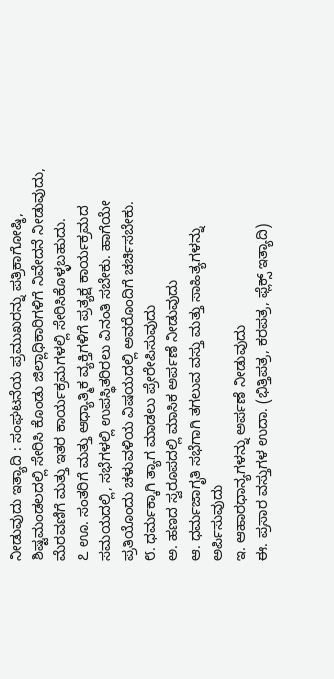ನೀಡುವುದು ಇತ್ಯಾದಿ : ಸಂಘಟನೆಯ ಪ್ರಮುಖರನ್ನು ಪತ್ರಿಕಾಗೋಷ್ಠಿ, ಶಿಷ್ಟಮಂಡಲದಲ್ಲಿ ಸೇರಿಸಿ ಕೊಂಡು ಜಿಲ್ಲಾಧಿಕಾರಿಗಳಿಗೆ ನಿವೇದನೆ ನೀಡುವುದು, ಮೆರವಣಿಗೆ ಮತ್ತು ಇತರ ಕಾರ್ಯಕ್ರಮಗಳಲ್ಲಿ ಸೇರಿಸಿಕೊಳ್ಳಬಹುದು.
೭ ಊ. ಸಂತರಿಗೆ ಮತ್ತು ಆಧ್ಯಾತ್ಮಿಕ ವ್ಯಕ್ತಿಗಳಿಗೆ ಪ್ರತ್ಯಕ್ಷ ಕಾರ್ಯಕ್ರಮದ ಸಮಯದಲ್ಲಿ, ಸಭೆಗಳಲ್ಲಿ ಉಪಸ್ಥಿತರಿರಲು ವಿನಂತಿ ಸಬೇಕು. ಹಾಗೆಯೇ ಪ್ರತಿಯೊಂದು ಚಳುವಳಿಯ ವಿಷಯದಲ್ಲಿ ಅವರೊಂದಿಗೆ ಚರ್ಚಿಸಬೇಕು.
೮. ಧರ್ಮಕ್ಕಾಗಿ ತ್ಯಾಗ ಮಾಡಲು ಪ್ರೇರೇಪಿಸುವುದು
ಅ. ಹಣದ ಸ್ವರೂಪದಲ್ಲಿ ಮಾಸಿಕ ಅರ್ಪಣೆ ನೀಡುವುದು
ಆ. ಧರ್ಮಜಾಗೃತಿ ಸಭೆಗಾಗಿ ತಗಲುವ ವಸ್ತು ಮತ್ತು ಸಾಹಿತ್ಯಗಳನ್ನು ಅರ್ಪಿಸುವುದು
ಇ. ಆಹಾರಧಾನ್ಯಗಳನ್ನು ಅರ್ಪಣೆ ನೀಡುವುದು
ಈ. ಪ್ರಸಾರ ವಸ್ತುಗಳ ಉದಾ. (ಭಿತ್ತಿಪತ್ರ, ಕರಪತ್ರ, ಫ್ಲೆಕ್ಸ್ ಇತ್ಯಾದಿ)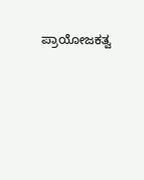ಪ್ರಾಯೋಜಕತ್ವ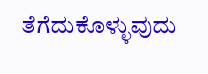ತೆಗೆದುಕೊಳ್ಳುವುದು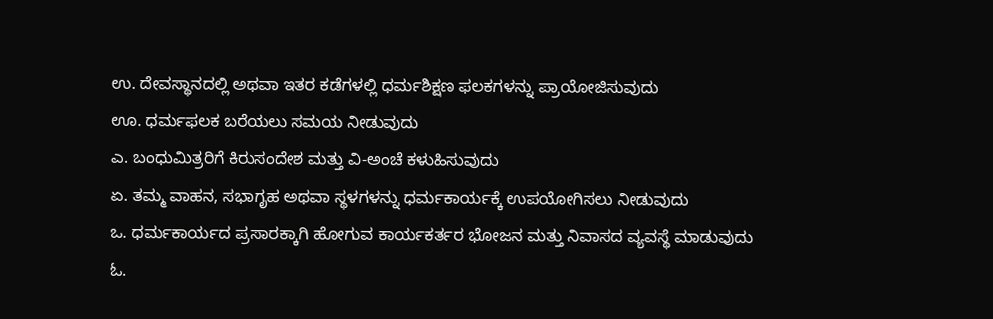ಉ. ದೇವಸ್ಥಾನದಲ್ಲಿ ಅಥವಾ ಇತರ ಕಡೆಗಳಲ್ಲಿ ಧರ್ಮಶಿಕ್ಷಣ ಫಲಕಗಳನ್ನು ಪ್ರಾಯೋಜಿಸುವುದು
ಊ. ಧರ್ಮಫಲಕ ಬರೆಯಲು ಸಮಯ ನೀಡುವುದು
ಎ. ಬಂಧುಮಿತ್ರರಿಗೆ ಕಿರುಸಂದೇಶ ಮತ್ತು ವಿ-ಅಂಚೆ ಕಳುಹಿಸುವುದು
ಏ. ತಮ್ಮ ವಾಹನ, ಸಭಾಗೃಹ ಅಥವಾ ಸ್ಥಳಗಳನ್ನು ಧರ್ಮಕಾರ್ಯಕ್ಕೆ ಉಪಯೋಗಿಸಲು ನೀಡುವುದು
ಒ. ಧರ್ಮಕಾರ್ಯದ ಪ್ರಸಾರಕ್ಕಾಗಿ ಹೋಗುವ ಕಾರ್ಯಕರ್ತರ ಭೋಜನ ಮತ್ತು ನಿವಾಸದ ವ್ಯವಸ್ಥೆ ಮಾಡುವುದು
ಓ.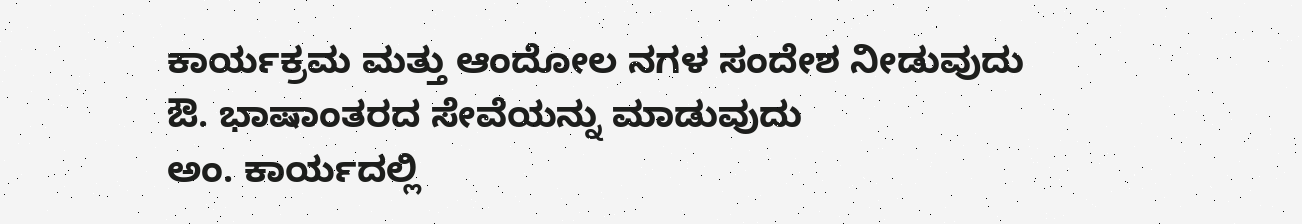ಕಾರ್ಯಕ್ರಮ ಮತ್ತು ಆಂದೋಲ ನಗಳ ಸಂದೇಶ ನೀಡುವುದು
ಔ. ಭಾಷಾಂತರದ ಸೇವೆಯನ್ನು ಮಾಡುವುದು
ಅಂ. ಕಾರ್ಯದಲ್ಲಿ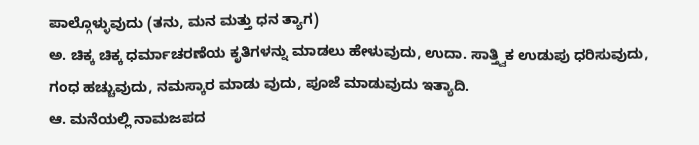ಪಾಲ್ಗೊಳ್ಳುವುದು (ತನು, ಮನ ಮತ್ತು ಧನ ತ್ಯಾಗ)
ಅ. ಚಿಕ್ಕ ಚಿಕ್ಕ ಧರ್ಮಾಚರಣೆಯ ಕೃತಿಗಳನ್ನು ಮಾಡಲು ಹೇಳುವುದು, ಉದಾ. ಸಾತ್ತ್ವಿಕ ಉಡುಪು ಧರಿಸುವುದು, ಗಂಧ ಹಚ್ಚುವುದು, ನಮಸ್ಕಾರ ಮಾಡು ವುದು, ಪೂಜೆ ಮಾಡುವುದು ಇತ್ಯಾದಿ.
ಆ. ಮನೆಯಲ್ಲಿ ನಾಮಜಪದ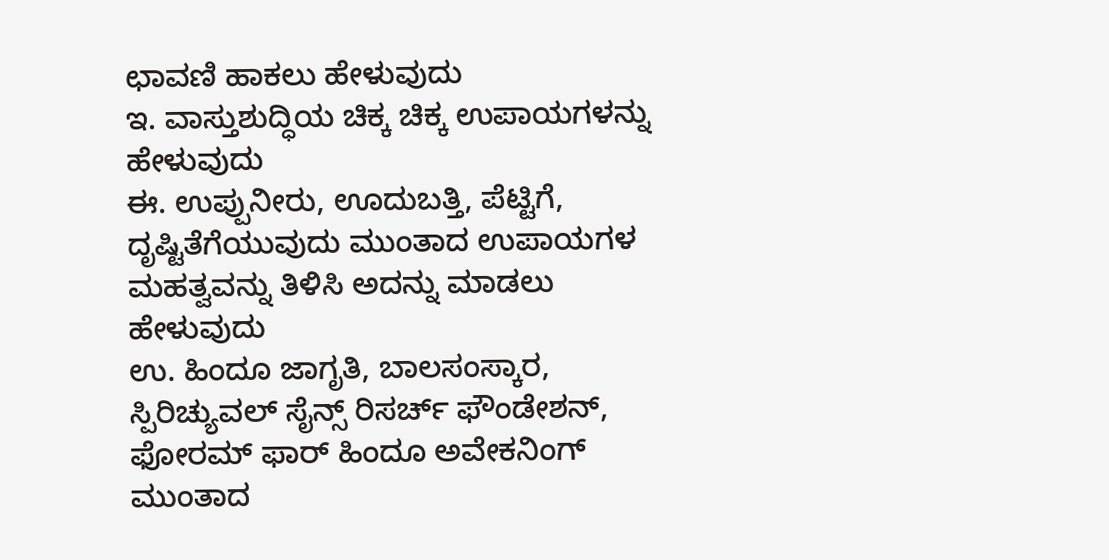ಛಾವಣಿ ಹಾಕಲು ಹೇಳುವುದು
ಇ. ವಾಸ್ತುಶುದ್ಧಿಯ ಚಿಕ್ಕ ಚಿಕ್ಕ ಉಪಾಯಗಳನ್ನು ಹೇಳುವುದು
ಈ. ಉಪ್ಪುನೀರು, ಊದುಬತ್ತಿ, ಪೆಟ್ಟಿಗೆ, ದೃಷ್ಟಿತೆಗೆಯುವುದು ಮುಂತಾದ ಉಪಾಯಗಳ ಮಹತ್ವವನ್ನು ತಿಳಿಸಿ ಅದನ್ನು ಮಾಡಲು ಹೇಳುವುದು
ಉ. ಹಿಂದೂ ಜಾಗೃತಿ, ಬಾಲಸಂಸ್ಕಾರ, ಸ್ಪಿರಿಚ್ಯುವಲ್ ಸೈನ್ಸ್ ರಿಸರ್ಚ್ ಫೌಂಡೇಶನ್, ಫೋರಮ್ ಫಾರ್ ಹಿಂದೂ ಅವೇಕನಿಂಗ್ ಮುಂತಾದ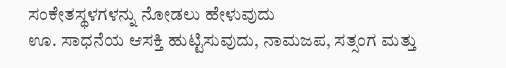ಸಂಕೇತಸ್ಥಳಗಳನ್ನು ನೋಡಲು ಹೇಳುವುದು
ಊ. ಸಾಧನೆಯ ಆಸಕ್ತಿ ಹುಟ್ಟಿಸುವುದು, ನಾಮಜಪ, ಸತ್ಸಂಗ ಮತ್ತು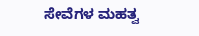ಸೇವೆಗಳ ಮಹತ್ವ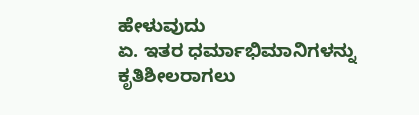ಹೇಳುವುದು
ಏ. ಇತರ ಧರ್ಮಾಭಿಮಾನಿಗಳನ್ನು ಕೃತಿಶೀಲರಾಗಲು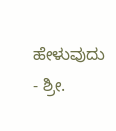ಹೇಳುವುದು
- ಶ್ರೀ.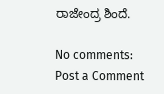ರಾಜೇಂದ್ರ ಶಿಂದೆ.

No comments:
Post a Comment